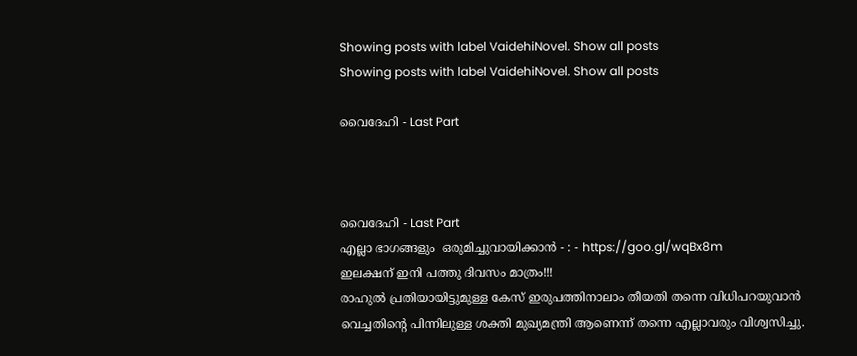Showing posts with label VaidehiNovel. Show all posts
Showing posts with label VaidehiNovel. Show all posts

വൈദേഹി - Last Part



വൈദേഹി - Last Part
എല്ലാ ഭാഗങ്ങളും  ഒരുമിച്ചുവായിക്കാൻ - : - https://goo.gl/wqBx8m
ഇലക്ഷന് ഇനി പത്തു ദിവസം മാത്രം!!!
രാഹുൽ പ്രതിയായിട്ടുമുള്ള കേസ് ഇരുപത്തിനാലാം തീയതി തന്നെ വിധിപറയുവാൻ വെച്ചതിന്റെ പിന്നിലുള്ള ശക്തി മുഖ്യമന്ത്രി ആണെന്ന് തന്നെ എല്ലാവരും വിശ്വസിച്ചു.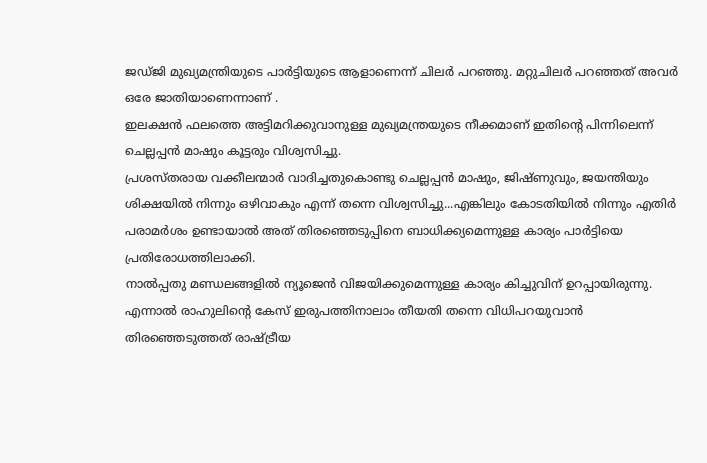ജഡ്ജി മുഖ്യമന്ത്രിയുടെ പാർട്ടിയുടെ ആളാണെന്ന് ചിലർ പറഞ്ഞു. മറ്റുചിലർ പറഞ്ഞത് അവർ ഒരേ ജാതിയാണെന്നാണ് .
ഇലക്ഷൻ ഫലത്തെ അട്ടിമറിക്കുവാനുള്ള മുഖ്യമന്ത്രയുടെ നീക്കമാണ് ഇതിന്റെ പിന്നിലെന്ന് ചെല്ലപ്പൻ മാഷും കൂട്ടരും വിശ്വസിച്ചു.
പ്രശസ്തരായ വക്കീലന്മാർ വാദിച്ചതുകൊണ്ടു ചെല്ലപ്പൻ മാഷും, ജിഷ്ണുവും, ജയന്തിയും ശിക്ഷയിൽ നിന്നും ഒഴിവാകും എന്ന് തന്നെ വിശ്വസിച്ചു...എങ്കിലും കോടതിയിൽ നിന്നും എതിർ പരാമർശം ഉണ്ടായാൽ അത് തിരഞ്ഞെടുപ്പിനെ ബാധിക്ക്യമെന്നുള്ള കാര്യം പാർട്ടിയെ പ്രതിരോധത്തിലാക്കി.
നാൽപ്പതു മണ്ഡലങ്ങളിൽ ന്യൂജെൻ വിജയിക്കുമെന്നുള്ള കാര്യം കിച്ചുവിന് ഉറപ്പായിരുന്നു. എന്നാൽ രാഹുലിന്റെ കേസ് ഇരുപത്തിനാലാം തീയതി തന്നെ വിധിപറയുവാൻ തിരഞ്ഞെടുത്തത് രാഷ്ട്രീയ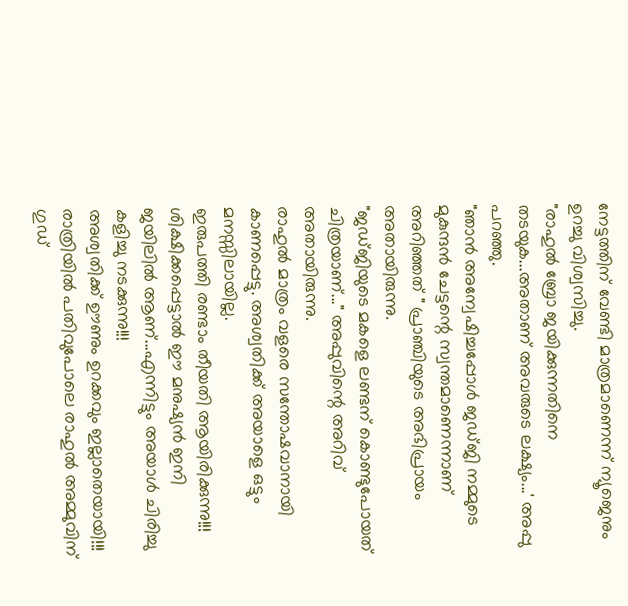നേട്ടത്തിന് വേണ്ടി മാത്രമാണെന്ന് ന്യൂജെനും ഉറച്ചു വിശ്വസിച്ചു.
"രാഹുൽ ബ്രോ ജയിക്കുന്നതിനെ തടയുക...അതാണ് അവരുടെ ലക്ഷ്യം...' അപ്പു പറഞ്ഞു.
"ഞാൻ അന്വേഷിച്ചപ്പോൾ ജഡ്ജി നമ്മുടെ മുകുന്ദൻ ചേട്ടന്റെ സ്വന്തമാണെന്നാണ് അറിഞ്ഞത് " പ്രാഞ്ചിയുടെ അഭിപ്രായം അതായിരുന്നു.
"ജഡ്ജിയുടെ മകളെ ലണ്ടന് കൊണ്ടുപോയത് ചിത്രയാണ്..." അപ്പുവിന്റെ അറിവ് അതായിരുന്നു.
രാഹുൽ മാത്രം വളരെ സന്തോഷവാനായി കാണപ്പെട്ടു. അശ്വതിക്ക് അയാളെ ഒട്ടും മനസ്സിലായില്ല.
ഇരുപത്തി രണ്ടാം തീയതി ആയിരിക്കുന്നു!!!
ശിക്ഷിക്കപ്പെട്ടാൽ ഈ മനുഷ്യൻ ഇനി ജയിലിൽ ആണ്...എന്നിട്ടും അയാൾ ചിരിച്ചു കളിച്ചു നടക്കുന്നു!!!
അശ്വതിക്ക് ഊണും ഉറക്കവും ഇല്ലാതെയായി!!!
രാത്രിയിൽ പതിവുപോലെ രാഹുൽ അമ്മുവിന് ഗുഡ്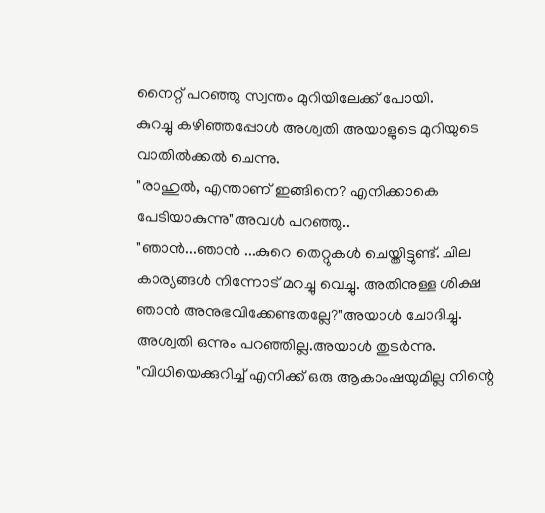നൈറ്റ് പറഞ്ഞു സ്വന്തം മുറിയിലേക്ക് പോയി.
കുറച്ചു കഴിഞ്ഞപ്പോൾ അശ്വതി അയാളുടെ മുറിയുടെ വാതിൽക്കൽ ചെന്നു.
"രാഹുൽ, എന്താണ് ഇങ്ങിനെ? എനിക്കാകെ പേടിയാകുന്നു"അവൾ പറഞ്ഞു..
"ഞാൻ...ഞാൻ ...കുറെ തെറ്റുകൾ ചെയ്തിട്ടുണ്ട്. ചില കാര്യങ്ങൾ നിന്നോട് മറച്ചു വെച്ചു. അതിനുള്ള ശിക്ഷ ഞാൻ അനുഭവിക്കേണ്ടതല്ലേ?"അയാൾ ചോദിച്ചു.
അശ്വതി ഒന്നും പറഞ്ഞില്ല.അയാൾ തുടർന്നു.
"വിധിയെക്കുറിച്ച് എനിക്ക് ഒരു ആകാംഷയുമില്ല നിന്റെ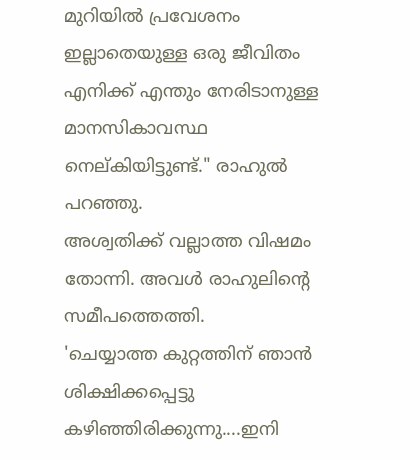മുറിയിൽ പ്രവേശനം ഇല്ലാതെയുള്ള ഒരു ജീവിതം എനിക്ക് എന്തും നേരിടാനുള്ള മാനസികാവസ്ഥ നെല്കിയിട്ടുണ്ട്." രാഹുൽ പറഞ്ഞു.
അശ്വതിക്ക് വല്ലാത്ത വിഷമം തോന്നി. അവൾ രാഹുലിന്റെ സമീപത്തെത്തി.
'ചെയ്യാത്ത കുറ്റത്തിന് ഞാൻ ശിക്ഷിക്കപ്പെട്ടു കഴിഞ്ഞിരിക്കുന്നു....ഇനി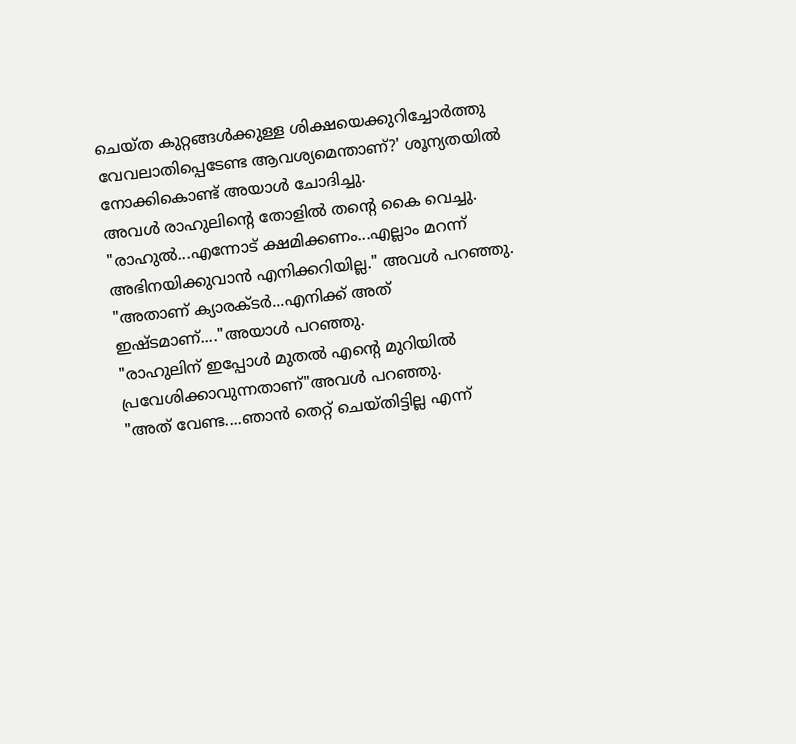ചെയ്ത കുറ്റങ്ങൾക്കുള്ള ശിക്ഷയെക്കുറിച്ചോർത്തു വേവലാതിപ്പെടേണ്ട ആവശ്യമെന്താണ്?' ശൂന്യതയിൽ നോക്കികൊണ്ട് അയാൾ ചോദിച്ചു.
അവൾ രാഹുലിന്റെ തോളിൽ തന്റെ കൈ വെച്ചു.
"രാഹുൽ...എന്നോട് ക്ഷമിക്കണം...എല്ലാം മറന്ന് അഭിനയിക്കുവാൻ എനിക്കറിയില്ല." അവൾ പറഞ്ഞു.
"അതാണ് ക്യാരക്ടർ...എനിക്ക് അത് ഇഷ്ടമാണ്...."അയാൾ പറഞ്ഞു.
"രാഹുലിന് ഇപ്പോൾ മുതൽ എന്റെ മുറിയിൽ പ്രവേശിക്കാവുന്നതാണ്"അവൾ പറഞ്ഞു.
"അത് വേണ്ട....ഞാൻ തെറ്റ് ചെയ്തിട്ടില്ല എന്ന്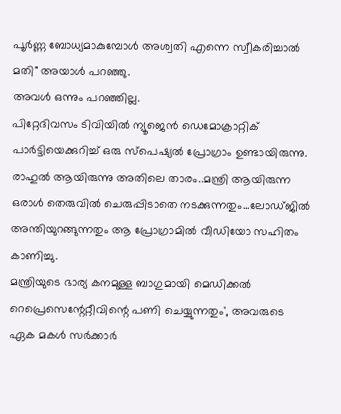പൂർണ്ണ ബോധ്യമാകുമ്പോൾ അശ്വതി എന്നെ സ്വീകരിച്ചാൽ മതി" അയാൾ പറഞ്ഞു.
അവൾ ഒന്നും പറഞ്ഞില്ല.
പിറ്റേദിവസം ടിവിയിൽ ന്യൂജെൻ ഡെമോക്രാറ്റിക്‌ പാർട്ടിയെക്കുറിച്ച് ഒരു സ്പെഷ്യൽ പ്രോഗ്രാം ഉണ്ടായിരുന്നു.
രാഹുൽ ആയിരുന്നു അതിലെ താരം..മന്ത്രി ആയിരുന്ന ഒരാൾ തെരുവിൽ ചെരുപ്പിടാതെ നടക്കുന്നതും...ലോഡ്ജിൽ അന്തിയുറങ്ങുന്നതും ആ പ്രോഗ്രാമിൽ വീഡിയോ സഹിതം കാണിച്ചു.
മന്ത്രിയുടെ ഭാര്യ കനമുള്ള ബാഗുമായി മെഡിക്കൽ റെപ്രെസെന്റേറ്റീവിന്റെ പണി ചെയ്യുന്നതും', അവരുടെ ഏക മകൾ സർക്കാർ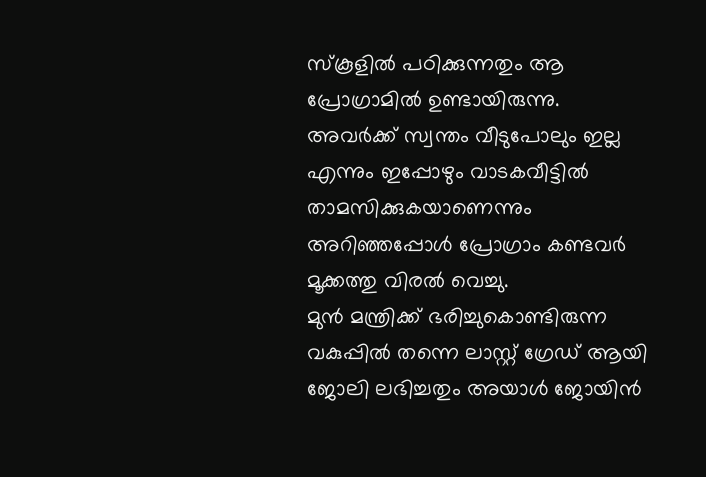സ്കൂളിൽ പഠിക്കുന്നതും ആ പ്രോഗ്രാമിൽ ഉണ്ടായിരുന്നു.
അവർക്ക് സ്വന്തം വീടുപോലും ഇല്ല എന്നും ഇപ്പോഴും വാടകവീട്ടിൽ താമസിക്കുകയാണെന്നും അറിഞ്ഞപ്പോൾ പ്രോഗ്രാം കണ്ടവർ മൂക്കത്തു വിരൽ വെച്ചു.
മുൻ മന്ത്രിക്ക് ഭരിച്ചുകൊണ്ടിരുന്ന വകുപ്പിൽ തന്നെ ലാസ്റ്റ് ഗ്രേഡ് ആയി ജോലി ലഭിച്ചതും അയാൾ ജോയിൻ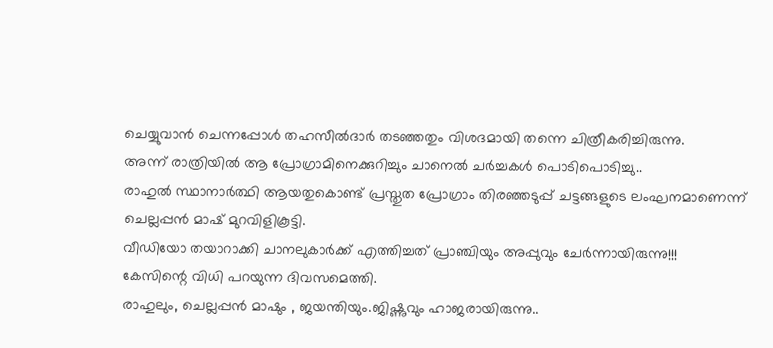ചെയ്യുവാൻ ചെന്നപ്പോൾ തഹസീൽദാർ തടഞ്ഞതും വിശദമായി തന്നെ ചിത്രീകരിച്ചിരുന്നു.
അന്ന് രാത്രിയിൽ ആ പ്രോഗ്രാമിനെക്കുറിച്ചും ചാനെൽ ചർച്ചകൾ പൊടിപൊടിച്ചു..
രാഹുൽ സ്ഥാനാർത്ഥി ആയതുകൊണ്ട് പ്രസ്തുത പ്രോഗ്രാം തിരഞ്ഞടുപ്പ് ചട്ടങ്ങളുടെ ലംഘനമാണെന്ന് ചെല്ലപ്പൻ മാഷ് മുറവിളികൂട്ടി.
വീഡിയോ തയാറാക്കി ചാനലുകാർക്ക് എത്തിച്ചത് പ്രാഞ്ചിയും അപ്പുവും ചേർന്നായിരുന്നു!!!
കേസിന്റെ വിധി പറയുന്ന ദിവസമെത്തി.
രാഹുലും, ചെല്ലപ്പൻ മാഷും , ജയന്തിയും.ജിഷ്ണുവും ഹാജരായിരുന്നു..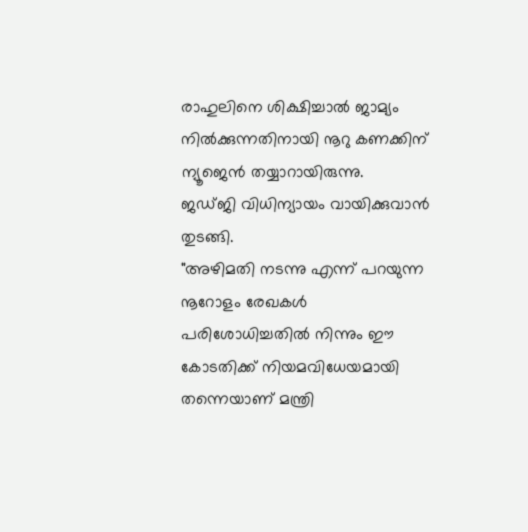രാഹുലിനെ ശിക്ഷിച്ചാൽ ജാമ്യം നിൽക്കുന്നതിനായി നൂറു കണക്കിന് ന്യൂജെൻ തയ്യാറായിരുന്നു.
ജഡ്ജി വിധിന്യായം വായിക്കുവാൻ തുടങ്ങി.
"അഴിമതി നടന്നു എന്ന് പറയുന്ന നൂറോളം രേഖകൾ പരിശോധിച്ചതിൽ നിന്നും ഈ കോടതിക്ക് നിയമവിധേയമായി തന്നെയാണ് മന്ത്രി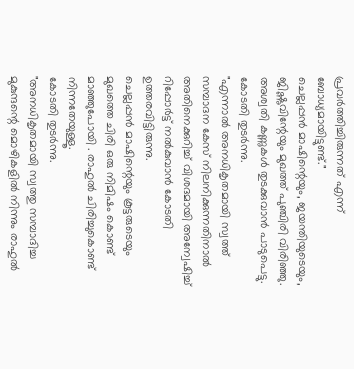പ്രവർത്തിച്ചിരുന്നത് എന്ന് ബോധ്യമായിട്ടുണ്ട്."
ചെല്ലപ്പൻ മാഷിന്റെയും, ജയന്തിയുടെയും, ജിഷ്ണുവിന്റേയും മുഖത്ത് പുഞ്ചിരി വിരിഞ്ഞു.
അശ്വതി കണ്ണുകൾ തുടക്കുവാൻ പാടുപെട്ടു. കോടതി തുടർന്നു.
"എന്നാൽ അനധികൃതമായി സ്വത്ത് സമ്പാദന കേസ് നിലനിക്കുന്നതിനാൽ അതിനെക്കുറിച്ച് വിശദമായി അന്വേഷിച്ച് റിപ്പോർട്ട് നൽകുവാൻ കോടതി ഉത്തരവിട്ടിരുന്നു.
ചെല്ലപ്പൻ മാഷിന്റെയും കൂട്ടരുടെയും മുഖത്തെ ചിരി ഒരു നിമിഷം കൊണ്ട് മാഞ്ഞുപോയി . രാഹുൽ ചിരിച്ചുകൊണ്ട് നിന്നതേയുള്ളൂ.
കോടതി തുടർന്നു.
"അനധികൃതമായി സ്വത്തു സമ്പാദിച്ച മുകുന്ദന്റെ മൊഴികളിൽ നിന്നും രാഹുൽ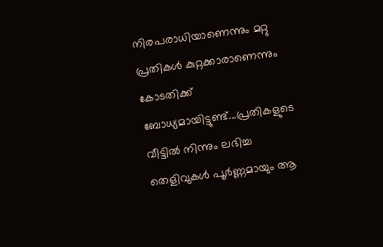നിരപരാധിയാണെന്നും മറ്റു പ്രതികൾ കുറ്റക്കാരാണെന്നും കോടതിക്ക് ബോധ്യമായിട്ടുണ്ട്...പ്രതികളുടെ വീട്ടിൽ നിന്നും ലഭിച്ച തെളിവുകൾ പൂർണ്ണമായും ആ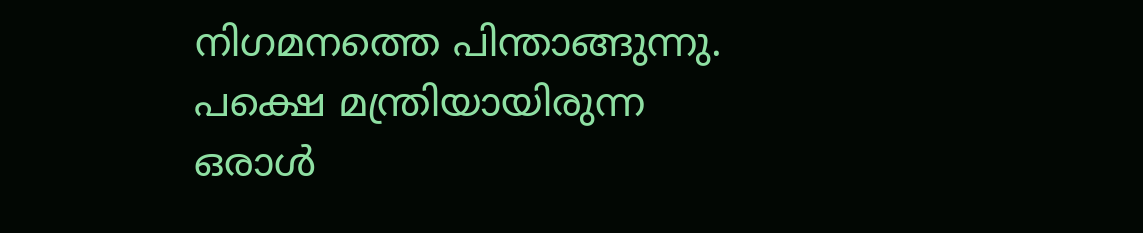നിഗമനത്തെ പിന്താങ്ങുന്നു. പക്ഷെ മന്ത്രിയായിരുന്ന ഒരാൾ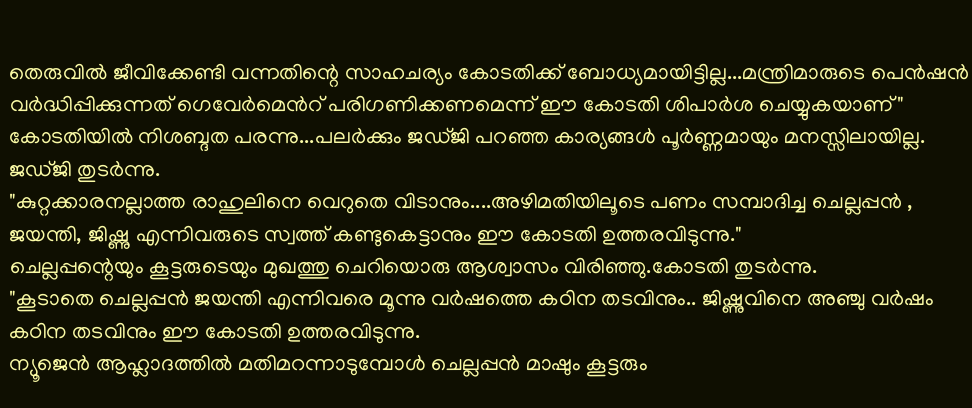തെരുവിൽ ജീവിക്കേണ്ടി വന്നതിന്റെ സാഹചര്യം കോടതിക്ക് ബോധ്യമായിട്ടില്ല...മന്ത്രിമാരുടെ പെൻഷൻ വർദ്ധിപ്പിക്കുന്നത് ഗെവേർമെൻറ് പരിഗണിക്കണമെന്ന് ഈ കോടതി ശിപാർശ ചെയ്യുകയാണ്"
കോടതിയിൽ നിശബ്ദത പരന്നു...പലർക്കും ജഡ്ജി പറഞ്ഞ കാര്യങ്ങൾ പൂർണ്ണമായും മനസ്സിലായില്ല. ജഡ്ജി തുടർന്നു.
"കുറ്റക്കാരനല്ലാത്ത രാഹുലിനെ വെറുതെ വിടാനും....അഴിമതിയിലൂടെ പണം സമ്പാദിച്ച ചെല്ലപ്പൻ , ജയന്തി, ജിഷ്ണു എന്നിവരുടെ സ്വത്ത് കണ്ടുകെട്ടാനും ഈ കോടതി ഉത്തരവിടുന്നു."
ചെല്ലപ്പന്റെയും കൂട്ടരുടെയും മുഖത്തു ചെറിയൊരു ആശ്വാസം വിരിഞ്ഞു.കോടതി തുടർന്നു.
"കൂടാതെ ചെല്ലപ്പൻ ജയന്തി എന്നിവരെ മൂന്നു വർഷത്തെ കഠിന തടവിനും.. ജിഷ്ണുവിനെ അഞ്ചു വർഷം കഠിന തടവിനും ഈ കോടതി ഉത്തരവിടുന്നു.
ന്യൂജെൻ ആഹ്ലാദത്തിൽ മതിമറന്നാടുമ്പോൾ ചെല്ലപ്പൻ മാഷും കൂട്ടരും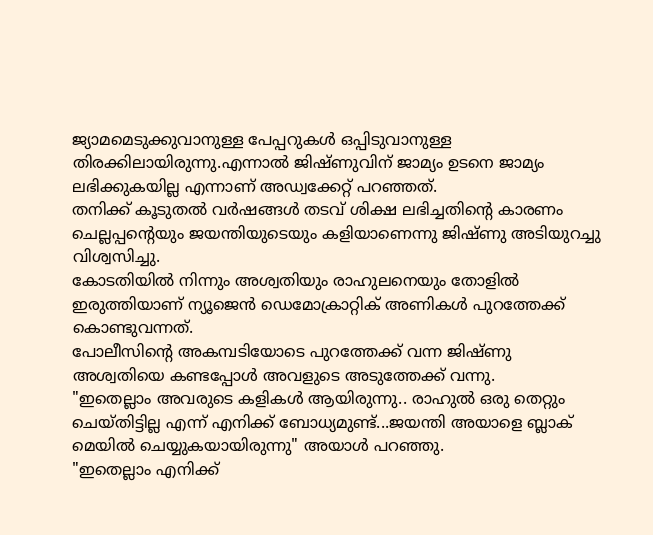ജ്യാമമെടുക്കുവാനുള്ള പേപ്പറുകൾ ഒപ്പിടുവാനുള്ള തിരക്കിലായിരുന്നു.എന്നാൽ ജിഷ്ണുവിന് ജാമ്യം ഉടനെ ജാമ്യം ലഭിക്കുകയില്ല എന്നാണ് അഡ്വക്കേറ്റ് പറഞ്ഞത്.
തനിക്ക് കൂടുതൽ വർഷങ്ങൾ തടവ് ശിക്ഷ ലഭിച്ചതിന്റെ കാരണം ചെല്ലപ്പന്റെയും ജയന്തിയുടെയും കളിയാണെന്നു ജിഷ്ണു അടിയുറച്ചു വിശ്വസിച്ചു.
കോടതിയിൽ നിന്നും അശ്വതിയും രാഹുലനെയും തോളിൽ ഇരുത്തിയാണ് ന്യൂജെൻ ഡെമോക്രാറ്റിക്‌ അണികൾ പുറത്തേക്ക് കൊണ്ടുവന്നത്.
പോലീസിന്റെ അകമ്പടിയോടെ പുറത്തേക്ക് വന്ന ജിഷ്ണു അശ്വതിയെ കണ്ടപ്പോൾ അവളുടെ അടുത്തേക്ക് വന്നു.
"ഇതെല്ലാം അവരുടെ കളികൾ ആയിരുന്നു.. രാഹുൽ ഒരു തെറ്റും ചെയ്തിട്ടില്ല എന്ന് എനിക്ക് ബോധ്യമുണ്ട്...ജയന്തി അയാളെ ബ്ലാക് മെയിൽ ചെയ്യുകയായിരുന്നു" അയാൾ പറഞ്ഞു.
"ഇതെല്ലാം എനിക്ക്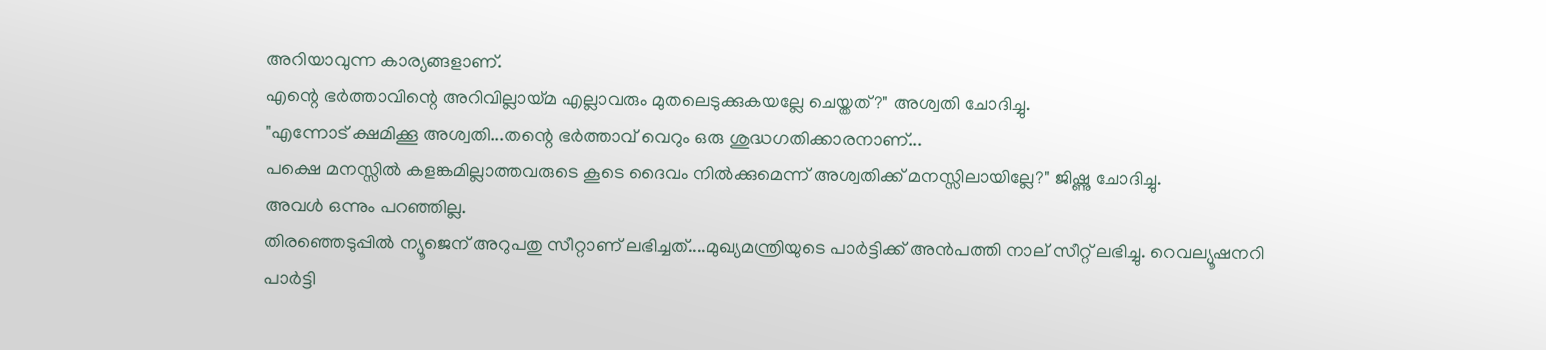അറിയാവുന്ന കാര്യങ്ങളാണ്.
എന്റെ ഭർത്താവിന്റെ അറിവില്ലായ്മ എല്ലാവരും മുതലെടുക്കുകയല്ലേ ചെയ്തത്?" അശ്വതി ചോദിച്ചു.
"എന്നോട് ക്ഷമിക്കൂ അശ്വതി...തന്റെ ഭർത്താവ് വെറും ഒരു ശുദ്ധഗതിക്കാരനാണ്...
പക്ഷെ മനസ്സിൽ കളങ്കമില്ലാത്തവരുടെ കൂടെ ദൈവം നിൽക്കുമെന്ന് അശ്വതിക്ക് മനസ്സിലായില്ലേ?" ജിഷ്ണു ചോദിച്ചു.
അവൾ ഒന്നും പറഞ്ഞില്ല.
തിരഞ്ഞെടുപ്പിൽ ന്യൂജെന് അറുപതു സീറ്റാണ് ലഭിച്ചത്....മുഖ്യമന്ത്രിയുടെ പാർട്ടിക്ക് അൻപത്തി നാല് സീറ്റ് ലഭിച്ചു. റെവല്യൂഷനറി പാർട്ടി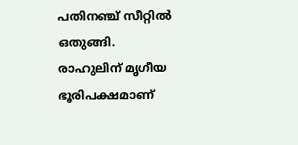പതിനഞ്ച് സീറ്റിൽ ഒതുങ്ങി.
രാഹുലിന് മൃഗീയ ഭൂരിപക്ഷമാണ്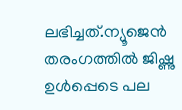ലഭിച്ചത്.ന്യൂജെൻ തരംഗത്തിൽ ജിഷ്ണു ഉൾപ്പെടെ പല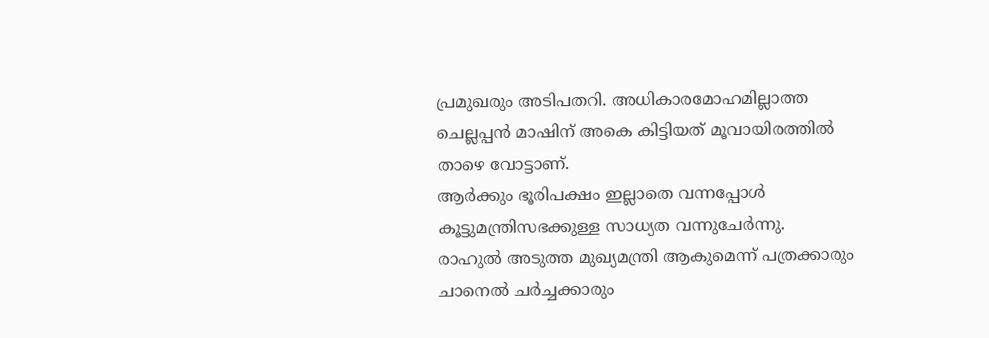പ്രമുഖരും അടിപതറി. അധികാരമോഹമില്ലാത്ത ചെല്ലപ്പൻ മാഷിന് അകെ കിട്ടിയത് മൂവായിരത്തിൽ താഴെ വോട്ടാണ്.
ആർക്കും ഭൂരിപക്ഷം ഇല്ലാതെ വന്നപ്പോൾ കൂട്ടുമന്ത്രിസഭക്കുള്ള സാധ്യത വന്നുചേർന്നു.
രാഹുൽ അടുത്ത മുഖ്യമന്ത്രി ആകുമെന്ന് പത്രക്കാരും ചാനെൽ ചർച്ചക്കാരും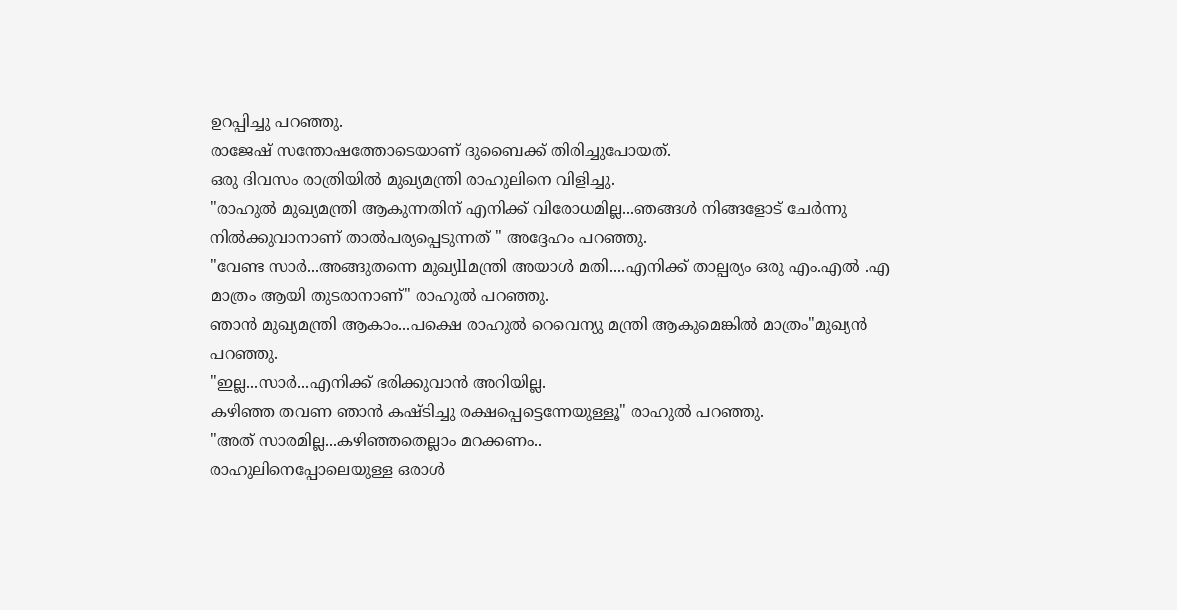ഉറപ്പിച്ചു പറഞ്ഞു.
രാജേഷ് സന്തോഷത്തോടെയാണ് ദുബൈക്ക് തിരിച്ചുപോയത്.
ഒരു ദിവസം രാത്രിയിൽ മുഖ്യമന്ത്രി രാഹുലിനെ വിളിച്ചു.
"രാഹുൽ മുഖ്യമന്ത്രി ആകുന്നതിന് എനിക്ക് വിരോധമില്ല...ഞങ്ങൾ നിങ്ങളോട് ചേർന്നു നിൽക്കുവാനാണ് താൽപര്യപ്പെടുന്നത് " അദ്ദേഹം പറഞ്ഞു.
"വേണ്ട സാർ...അങ്ങുതന്നെ മുഖ്യllമന്ത്രി അയാൾ മതി....എനിക്ക് താല്പര്യം ഒരു എം.എൽ .എ മാത്രം ആയി തുടരാനാണ്" രാഹുൽ പറഞ്ഞു.
ഞാൻ മുഖ്യമന്ത്രി ആകാം...പക്ഷെ രാഹുൽ റെവെന്യു മന്ത്രി ആകുമെങ്കിൽ മാത്രം"മുഖ്യൻ പറഞ്ഞു.
"ഇല്ല...സാർ...എനിക്ക് ഭരിക്കുവാൻ അറിയില്ല.
കഴിഞ്ഞ തവണ ഞാൻ കഷ്ടിച്ചു രക്ഷപ്പെട്ടെന്നേയുള്ളൂ" രാഹുൽ പറഞ്ഞു.
"അത് സാരമില്ല...കഴിഞ്ഞതെല്ലാം മറക്കണം..
രാഹുലിനെപ്പോലെയുള്ള ഒരാൾ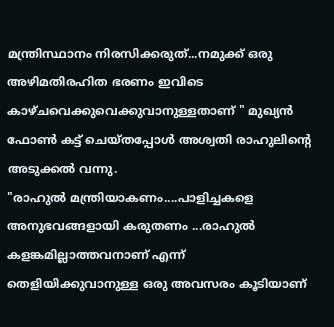മന്ത്രിസ്ഥാനം നിരസിക്കരുത്...നമുക്ക് ഒരു അഴിമതിരഹിത ഭരണം ഇവിടെ കാഴ്ചവെക്കുവെക്കുവാനുള്ളതാണ് " മുഖ്യൻ ഫോൺ കട്ട് ചെയ്തപ്പോൾ അശ്വതി രാഹുലിന്റെ അടുക്കൽ വന്നു.
"രാഹുൽ മന്ത്രിയാകണം....പാളിച്ചകളെ അനുഭവങ്ങളായി കരുതണം ...രാഹുൽ കളങ്കമില്ലാത്തവനാണ് എന്ന് തെളിയിക്കുവാനുള്ള ഒരു അവസരം കൂടിയാണ്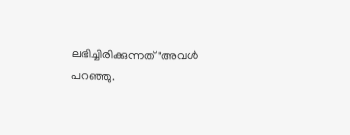ലഭിച്ചിരിക്കുന്നത്"അവൾ പറഞ്ഞു.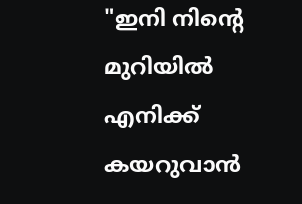"ഇനി നിന്റെ മുറിയിൽ എനിക്ക് കയറുവാൻ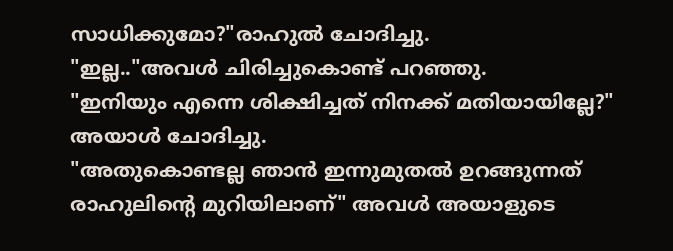സാധിക്കുമോ?"രാഹുൽ ചോദിച്ചു.
"ഇല്ല.."അവൾ ചിരിച്ചുകൊണ്ട് പറഞ്ഞു.
"ഇനിയും എന്നെ ശിക്ഷിച്ചത് നിനക്ക് മതിയായില്ലേ?" അയാൾ ചോദിച്ചു.
"അതുകൊണ്ടല്ല ഞാൻ ഇന്നുമുതൽ ഉറങ്ങുന്നത് രാഹുലിന്റെ മുറിയിലാണ്" അവൾ അയാളുടെ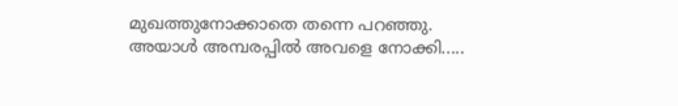മുഖത്തുനോക്കാതെ തന്നെ പറഞ്ഞു.
അയാൾ അമ്പരപ്പിൽ അവളെ നോക്കി.....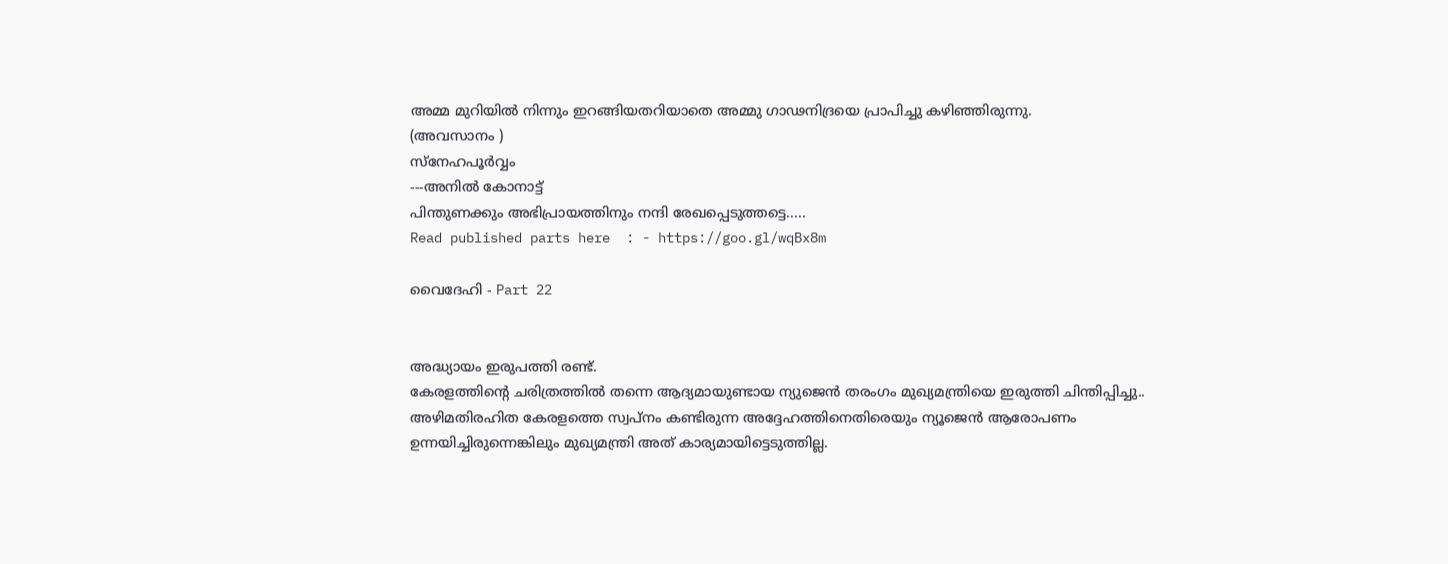അമ്മ മുറിയിൽ നിന്നും ഇറങ്ങിയതറിയാതെ അമ്മു ഗാഢനിദ്രയെ പ്രാപിച്ചു കഴിഞ്ഞിരുന്നു.
(അവസാനം )
സ്നേഹപൂർവ്വം
---അനിൽ കോനാട്ട്
പിന്തുണക്കും അഭിപ്രായത്തിനും നന്ദി രേഖപ്പെടുത്തട്ടെ.....
Read published parts here  : - https://goo.gl/wqBx8m

വൈദേഹി - Part 22


അദ്ധ്യായം ഇരുപത്തി രണ്ട്.
കേരളത്തിന്റെ ചരിത്രത്തിൽ തന്നെ ആദ്യമായുണ്ടായ ന്യുജെൻ തരംഗം മുഖ്യമന്ത്രിയെ ഇരുത്തി ചിന്തിപ്പിച്ചു..
അഴിമതിരഹിത കേരളത്തെ സ്വപ്നം കണ്ടിരുന്ന അദ്ദേഹത്തിനെതിരെയും ന്യൂജെൻ ആരോപണം ഉന്നയിച്ചിരുന്നെങ്കിലും മുഖ്യമന്ത്രി അത് കാര്യമായിട്ടെടുത്തില്ല.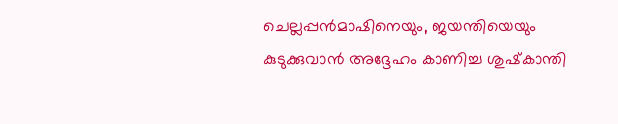ചെല്ലപ്പൻമാഷിനെയും, ജയന്തിയെയും കുടുക്കുവാൻ അദ്ദേഹം കാണിച്ച ശുഷ്‌കാന്തി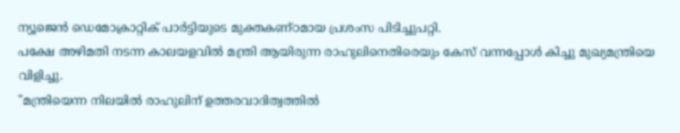ന്യൂജെൻ ഡെമോക്രാറ്റിക്‌ പാർട്ടിയുടെ മുക്തകണ്ഠമായ പ്രശംസ പിടിച്ചുപറ്റി.
പക്ഷേ അഴിമതി നടന്ന കാലയളവിൽ മന്ത്രി ആയിരുന്ന രാഹുലിനെതിരെയും കേസ് വന്നപ്പോൾ കിച്ചു മുഖ്യമന്ത്രിയെ വിളിച്ചു.
"മന്ത്രിയെന്ന നിലയിൽ രാഹുലിന് ഉത്തരവാദിത്വത്തിൽ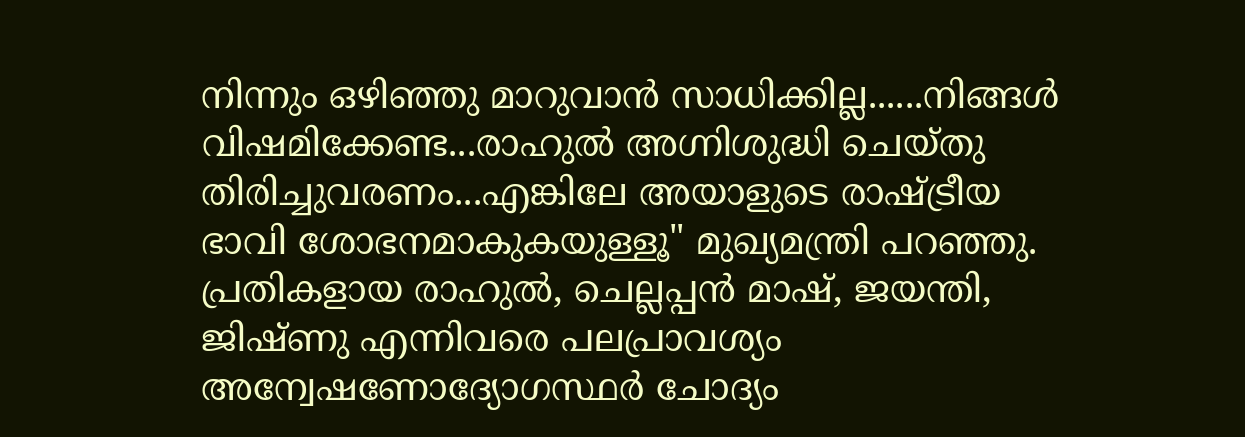നിന്നും ഒഴിഞ്ഞു മാറുവാൻ സാധിക്കില്ല......നിങ്ങൾ വിഷമിക്കേണ്ട...രാഹുൽ അഗ്നിശുദ്ധി ചെയ്തു തിരിച്ചുവരണം...എങ്കിലേ അയാളുടെ രാഷ്ട്രീയ ഭാവി ശോഭനമാകുകയുള്ളൂ" മുഖ്യമന്ത്രി പറഞ്ഞു.
പ്രതികളായ രാഹുൽ, ചെല്ലപ്പൻ മാഷ്, ജയന്തി, ജിഷ്ണു എന്നിവരെ പലപ്രാവശ്യം അന്വേഷണോദ്യോഗസ്ഥർ ചോദ്യം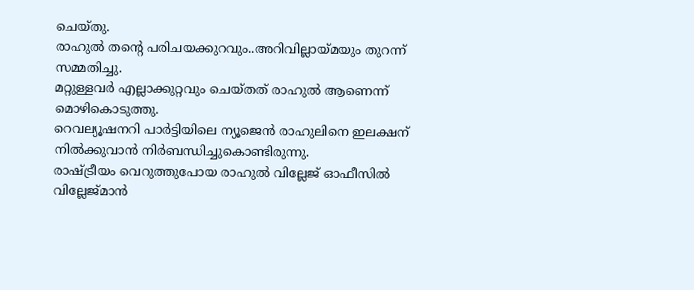ചെയ്തു.
രാഹുൽ തന്റെ പരിചയക്കുറവും..അറിവില്ലായ്മയും തുറന്ന് സമ്മതിച്ചു.
മറ്റുള്ളവർ എല്ലാക്കുറ്റവും ചെയ്തത് രാഹുൽ ആണെന്ന് മൊഴികൊടുത്തു.
റെവല്യൂഷനറി പാർട്ടിയിലെ ന്യൂജെൻ രാഹുലിനെ ഇലക്ഷന് നിൽക്കുവാൻ നിർബന്ധിച്ചുകൊണ്ടിരുന്നു.
രാഷ്ട്രീയം വെറുത്തുപോയ രാഹുൽ വില്ലേജ് ഓഫീസിൽ വില്ലേജ്മാൻ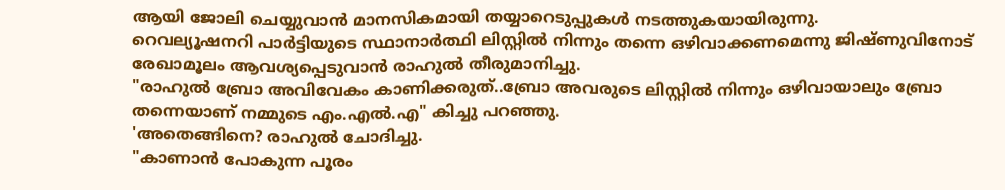ആയി ജോലി ചെയ്യുവാൻ മാനസികമായി തയ്യാറെടുപ്പുകൾ നടത്തുകയായിരുന്നു.
റെവല്യൂഷനറി പാർട്ടിയുടെ സ്ഥാനാർത്ഥി ലിസ്റ്റിൽ നിന്നും തന്നെ ഒഴിവാക്കണമെന്നു ജിഷ്ണുവിനോട് രേഖാമൂലം ആവശ്യപ്പെടുവാൻ രാഹുൽ തീരുമാനിച്ചു.
"രാഹുൽ ബ്രോ അവിവേകം കാണിക്കരുത്..ബ്രോ അവരുടെ ലിസ്റ്റിൽ നിന്നും ഒഴിവായാലും ബ്രോ തന്നെയാണ് നമ്മുടെ എം.എൽ.എ" കിച്ചു പറഞ്ഞു.
'അതെങ്ങിനെ? രാഹുൽ ചോദിച്ചു.
"കാണാൻ പോകുന്ന പൂരം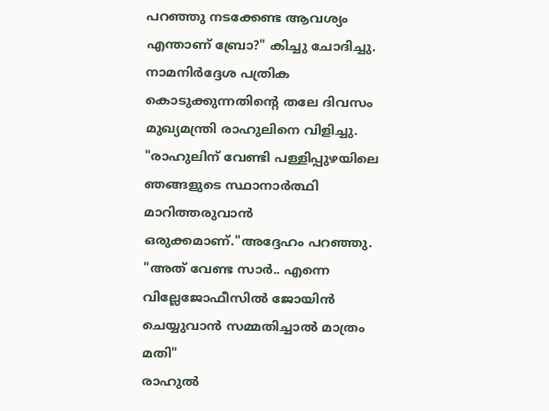പറഞ്ഞു നടക്കേണ്ട ആവശ്യം എന്താണ് ബ്രോ?" കിച്ചു ചോദിച്ചു.
നാമനിർദ്ദേശ പത്രിക കൊടുക്കുന്നതിന്റെ തലേ ദിവസം മുഖ്യമന്ത്രി രാഹുലിനെ വിളിച്ചു.
"രാഹുലിന് വേണ്ടി പള്ളിപ്പുഴയിലെ ഞങ്ങളുടെ സ്ഥാനാർത്ഥി മാറിത്തരുവാൻ ഒരുക്കമാണ്."അദ്ദേഹം പറഞ്ഞു.
"അത് വേണ്ട സാർ.. എന്നെ വില്ലേജോഫീസിൽ ജോയിൻ ചെയ്യുവാൻ സമ്മതിച്ചാൽ മാത്രം മതി"
രാഹുൽ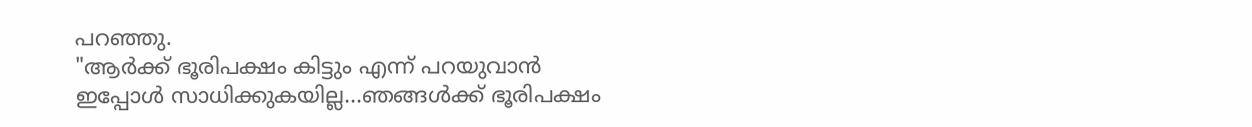പറഞ്ഞു.
"ആർക്ക് ഭൂരിപക്ഷം കിട്ടും എന്ന് പറയുവാൻ ഇപ്പോൾ സാധിക്കുകയില്ല...ഞങ്ങൾക്ക് ഭൂരിപക്ഷം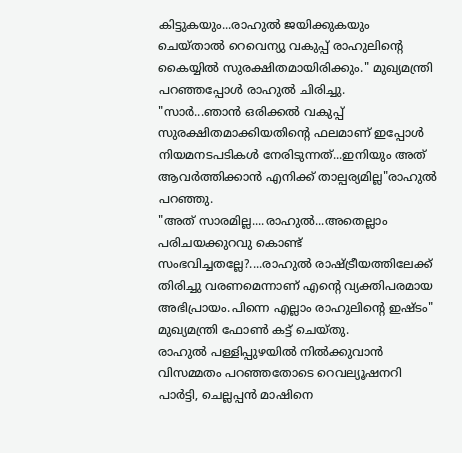കിട്ടുകയും...രാഹുൽ ജയിക്കുകയും ചെയ്താൽ റെവെന്യു വകുപ്പ് രാഹുലിന്റെ കൈയ്യിൽ സുരക്ഷിതമായിരിക്കും." മുഖ്യമന്ത്രി പറഞ്ഞപ്പോൾ രാഹുൽ ചിരിച്ചു.
"സാർ...ഞാൻ ഒരിക്കൽ വകുപ്പ് സുരക്ഷിതമാക്കിയതിന്റെ ഫലമാണ് ഇപ്പോൾ നിയമനടപടികൾ നേരിടുന്നത്...ഇനിയും അത് ആവർത്തിക്കാൻ എനിക്ക് താല്പര്യമില്ല"രാഹുൽ പറഞ്ഞു.
"അത് സാരമില്ല....രാഹുൽ...അതെല്ലാം പരിചയക്കുറവു കൊണ്ട് സംഭവിച്ചതല്ലേ?....രാഹുൽ രാഷ്ട്രീയത്തിലേക്ക് തിരിച്ചു വരണമെന്നാണ് എന്റെ വ്യക്തിപരമായ
അഭിപ്രായം.പിന്നെ എല്ലാം രാഹുലിന്റെ ഇഷ്ടം"
മുഖ്യമന്ത്രി ഫോൺ കട്ട് ചെയ്തു.
രാഹുൽ പള്ളിപ്പുഴയിൽ നിൽക്കുവാൻ വിസമ്മതം പറഞ്ഞതോടെ റെവല്യൂഷനറി പാർട്ടി, ചെല്ലപ്പൻ മാഷിനെ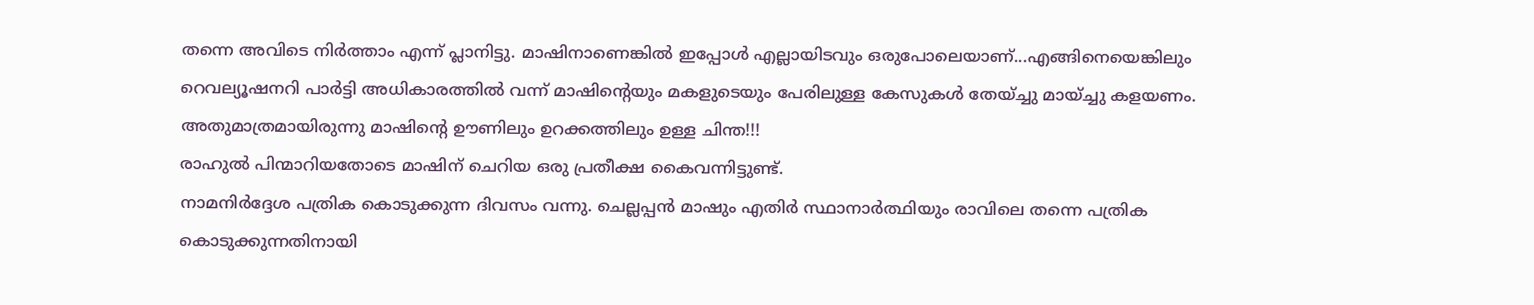തന്നെ അവിടെ നിർത്താം എന്ന് പ്ലാനിട്ടു. മാഷിനാണെങ്കിൽ ഇപ്പോൾ എല്ലായിടവും ഒരുപോലെയാണ്...എങ്ങിനെയെങ്കിലും റെവല്യൂഷനറി പാർട്ടി അധികാരത്തിൽ വന്ന് മാഷിന്റെയും മകളുടെയും പേരിലുള്ള കേസുകൾ തേയ്ച്ചു മായ്ച്ചു കളയണം. അതുമാത്രമായിരുന്നു മാഷിന്റെ ഊണിലും ഉറക്കത്തിലും ഉള്ള ചിന്ത!!!
രാഹുൽ പിന്മാറിയതോടെ മാഷിന് ചെറിയ ഒരു പ്രതീക്ഷ കൈവന്നിട്ടുണ്ട്.
നാമനിർദ്ദേശ പത്രിക കൊടുക്കുന്ന ദിവസം വന്നു. ചെല്ലപ്പൻ മാഷും എതിർ സ്ഥാനാർത്ഥിയും രാവിലെ തന്നെ പത്രിക കൊടുക്കുന്നതിനായി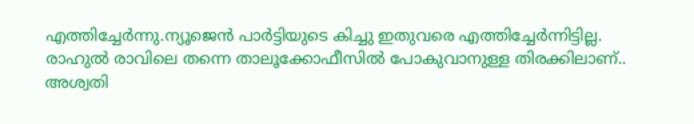എത്തിച്ചേർന്നു.ന്യൂജെൻ പാർട്ടിയുടെ കിച്ചു ഇതുവരെ എത്തിച്ചേർന്നിട്ടില്ല.
രാഹുൽ രാവിലെ തന്നെ താലൂക്കോഫീസിൽ പോകുവാനുള്ള തിരക്കിലാണ്..
അശ്വതി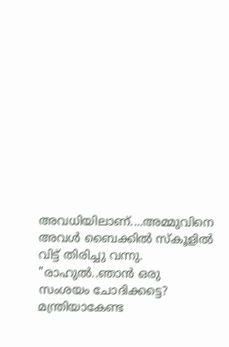അവധിയിലാണ്....അമ്മുവിനെ അവൾ ബൈക്കിൽ സ്കൂളിൽ വിട്ട് തിരിച്ചു വന്നു.
"രാഹുൽ..ഞാൻ ഒരു സംശയം ചോദിക്കട്ടെ?
മന്ത്രിയാകേണ്ട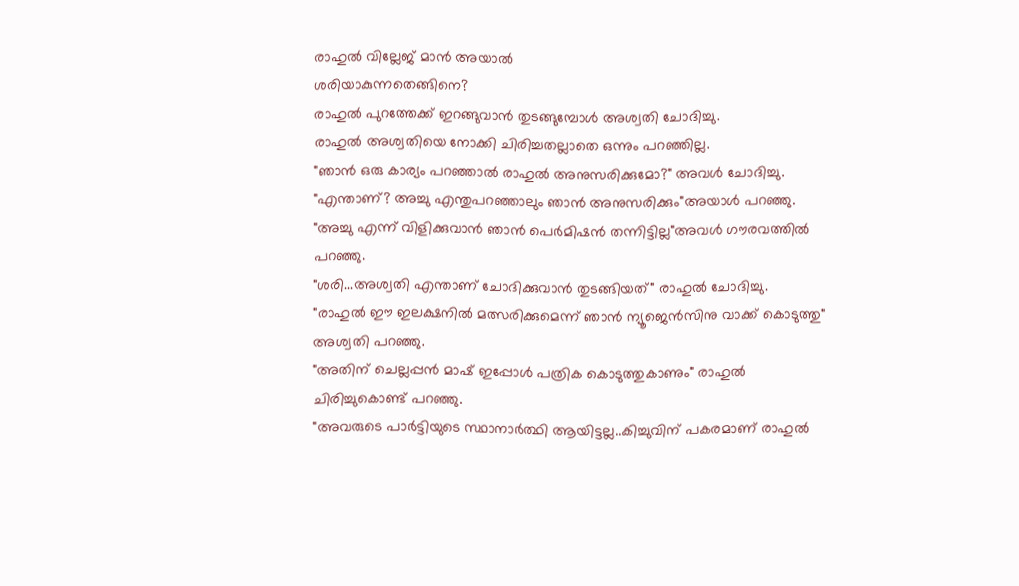രാഹുൽ വില്ലേജ് മാൻ അയാൽ
ശരിയാകുന്നതെങ്ങിനെ?
രാഹുൽ പുറത്തേക്ക് ഇറങ്ങുവാൻ തുടങ്ങുമ്പോൾ അശ്വതി ചോദിച്ചു.
രാഹുൽ അശ്വതിയെ നോക്കി ചിരിച്ചതല്ലാതെ ഒന്നും പറഞ്ഞില്ല.
"ഞാൻ ഒരു കാര്യം പറഞ്ഞാൽ രാഹുൽ അനുസരിക്കുമോ?" അവൾ ചോദിച്ചു.
"എന്താണ്? അച്ചു എന്തുപറഞ്ഞാലും ഞാൻ അനുസരിക്കും"അയാൾ പറഞ്ഞു.
"അച്ചു എന്ന് വിളിക്കുവാൻ ഞാൻ പെർമിഷൻ തന്നിട്ടില്ല"അവൾ ഗൗരവത്തിൽ പറഞ്ഞു.
"ശരി...അശ്വതി എന്താണ് ചോദിക്കുവാൻ തുടങ്ങിയത്" രാഹുൽ ചോദിച്ചു.
"രാഹുൽ ഈ ഇലക്ഷനിൽ മത്സരിക്കുമെന്ന് ഞാൻ ന്യൂജെൻസിനു വാക്ക്‌ കൊടുത്തു"
അശ്വതി പറഞ്ഞു.
"അതിന് ചെല്ലപ്പൻ മാഷ് ഇപ്പോൾ പത്രിക കൊടുത്തുകാണും" രാഹുൽ ചിരിച്ചുകൊണ്ട് പറഞ്ഞു.
"അവരുടെ പാർട്ടിയുടെ സ്ഥാനാർത്ഥി ആയിട്ടല്ല..കിച്ചുവിന് പകരമാണ് രാഹുൽ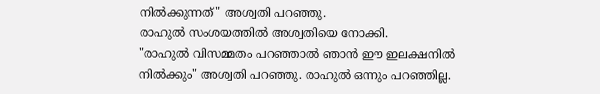നിൽക്കുന്നത്" അശ്വതി പറഞ്ഞു.
രാഹുൽ സംശയത്തിൽ അശ്വതിയെ നോക്കി.
"രാഹുൽ വിസമ്മതം പറഞ്ഞാൽ ഞാൻ ഈ ഇലക്ഷനിൽ നിൽക്കും" അശ്വതി പറഞ്ഞു. രാഹുൽ ഒന്നും പറഞ്ഞില്ല.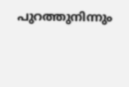പുറത്തുനിന്നും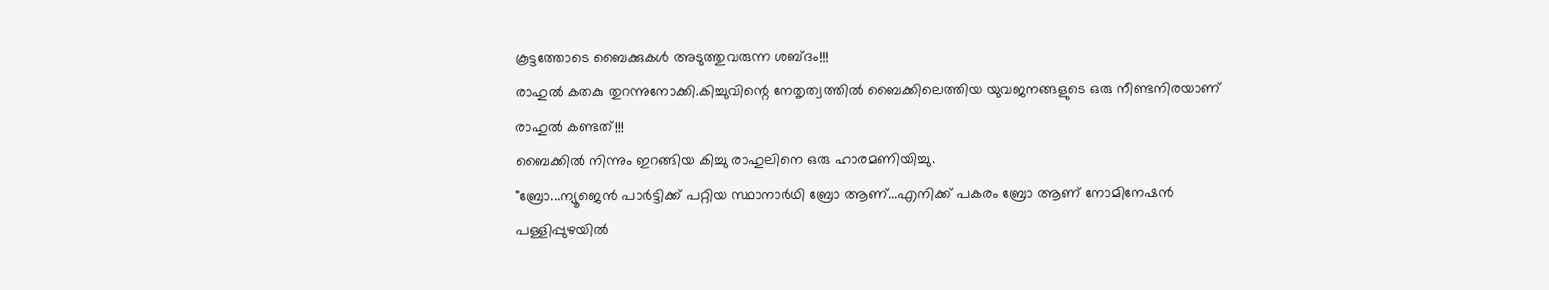കൂട്ടത്തോടെ ബൈക്കുകൾ അടുത്തുവരുന്ന ശബ്ദം!!!
രാഹുൽ കതകു തുറന്നുനോക്കി.കിച്ചുവിന്റെ നേതൃത്വത്തിൽ ബൈക്കിലെത്തിയ യുവജനങ്ങളുടെ ഒരു നീണ്ടനിരയാണ് രാഹുൽ കണ്ടത്!!!
ബൈക്കിൽ നിന്നും ഇറങ്ങിയ കിച്ചു രാഹുലിനെ ഒരു ഹാരമണിയിച്ചു.
"ബ്രോ...ന്യൂജെൻ പാർട്ടിക്ക് പറ്റിയ സ്ഥാനാർഥി ബ്രോ ആണ്...എനിക്ക് പകരം ബ്രോ ആണ് നോമിനേഷൻ പള്ളിപ്പുഴയിൽ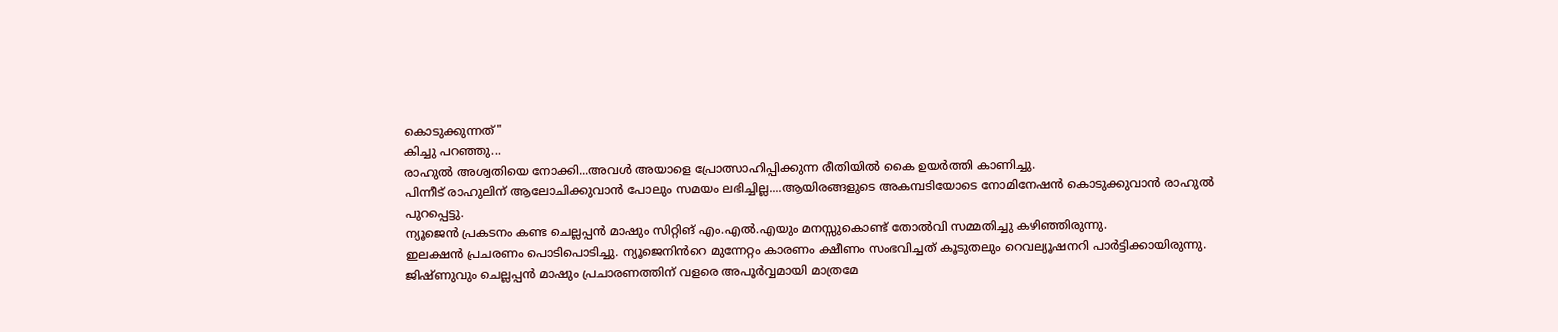കൊടുക്കുന്നത്"
കിച്ചു പറഞ്ഞു...
രാഹുൽ അശ്വതിയെ നോക്കി...അവൾ അയാളെ പ്രോത്സാഹിപ്പിക്കുന്ന രീതിയിൽ കൈ ഉയർത്തി കാണിച്ചു.
പിന്നീട് രാഹുലിന് ആലോചിക്കുവാൻ പോലും സമയം ലഭിച്ചില്ല....ആയിരങ്ങളുടെ അകമ്പടിയോടെ നോമിനേഷൻ കൊടുക്കുവാൻ രാഹുൽ പുറപ്പെട്ടു.
ന്യൂജെൻ പ്രകടനം കണ്ട ചെല്ലപ്പൻ മാഷും സിറ്റിങ് എം.എൽ.എയും മനസ്സുകൊണ്ട് തോൽവി സമ്മതിച്ചു കഴിഞ്ഞിരുന്നു.
ഇലക്ഷൻ പ്രചരണം പൊടിപൊടിച്ചു. ന്യൂജെനിൻറെ മുന്നേറ്റം കാരണം ക്ഷീണം സംഭവിച്ചത് കൂടുതലും റെവല്യൂഷനറി പാർട്ടിക്കായിരുന്നു.
ജിഷ്ണുവും ചെല്ലപ്പൻ മാഷും പ്രചാരണത്തിന് വളരെ അപൂർവ്വമായി മാത്രമേ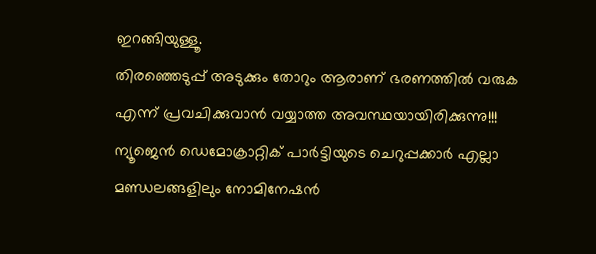ഇറങ്ങിയുള്ളൂ.
തിരഞ്ഞെടുപ്പ് അടുക്കും തോറും ആരാണ് ഭരണത്തിൽ വരുക എന്ന് പ്രവചിക്കുവാൻ വയ്യാത്ത അവസ്ഥയായിരിക്കുന്നു!!!
ന്യൂജെൻ ഡെമോക്രാറ്റിക്‌ പാർട്ടിയുടെ ചെറുപ്പക്കാർ എല്ലാ മണ്ഡലങ്ങളിലും നോമിനേഷൻ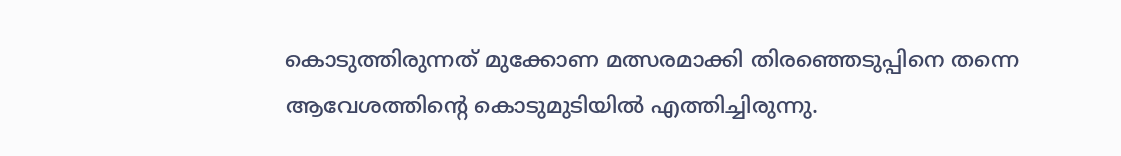കൊടുത്തിരുന്നത് മുക്കോണ മത്സരമാക്കി തിരഞ്ഞെടുപ്പിനെ തന്നെ ആവേശത്തിന്റെ കൊടുമുടിയിൽ എത്തിച്ചിരുന്നു.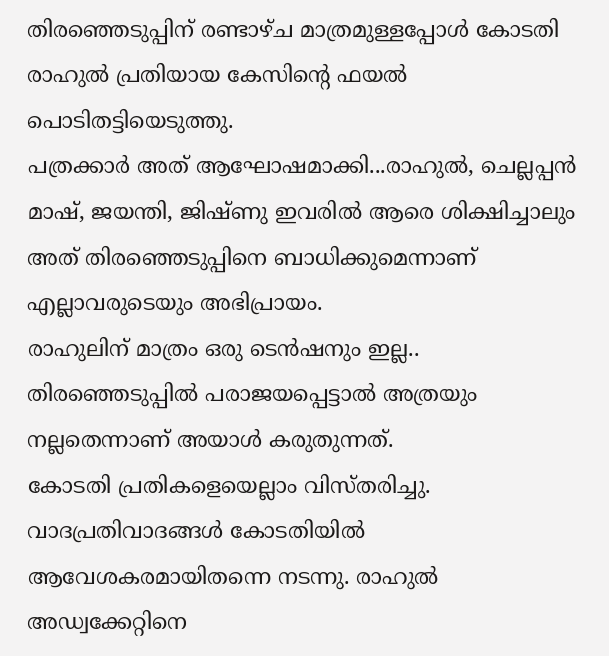തിരഞ്ഞെടുപ്പിന് രണ്ടാഴ്ച മാത്രമുള്ളപ്പോൾ കോടതി രാഹുൽ പ്രതിയായ കേസിന്റെ ഫയൽ പൊടിതട്ടിയെടുത്തു.
പത്രക്കാർ അത് ആഘോഷമാക്കി...രാഹുൽ, ചെല്ലപ്പൻ മാഷ്, ജയന്തി, ജിഷ്ണു ഇവരിൽ ആരെ ശിക്ഷിച്ചാലും അത് തിരഞ്ഞെടുപ്പിനെ ബാധിക്കുമെന്നാണ് എല്ലാവരുടെയും അഭിപ്രായം.
രാഹുലിന് മാത്രം ഒരു ടെൻഷനും ഇല്ല..
തിരഞ്ഞെടുപ്പിൽ പരാജയപ്പെട്ടാൽ അത്രയും നല്ലതെന്നാണ് അയാൾ കരുതുന്നത്.
കോടതി പ്രതികളെയെല്ലാം വിസ്തരിച്ചു. വാദപ്രതിവാദങ്ങൾ കോടതിയിൽ ആവേശകരമായിതന്നെ നടന്നു. രാഹുൽ അഡ്വക്കേറ്റിനെ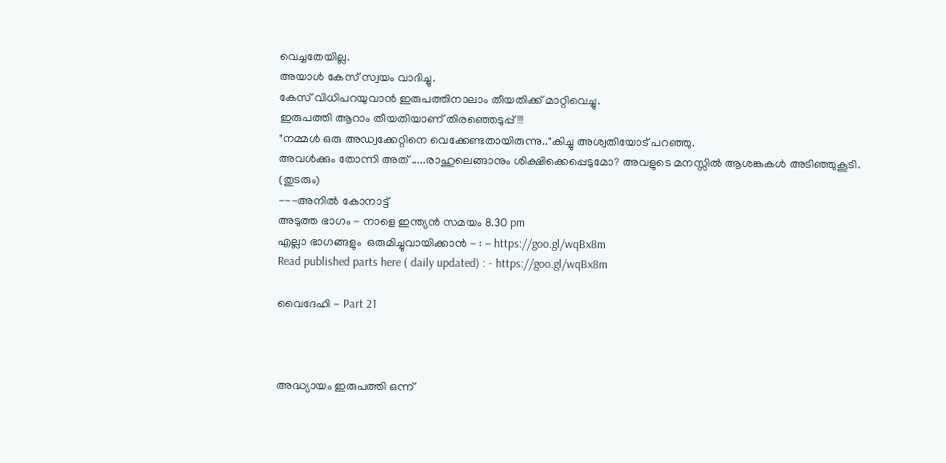വെച്ചതേയില്ല.
അയാൾ കേസ് സ്വയം വാദിച്ചു.
കേസ് വിധിപറയുവാൻ ഇരുപത്തിനാലാം തീയതിക്ക് മാറ്റിവെച്ചു.
ഇരുപത്തി ആറാം തീയതിയാണ് തിരഞ്ഞെടുപ്പ്!!!
"നമ്മൾ ഒരു അഡ്വക്കേറ്റിനെ വെക്കേണ്ടതായിരുന്നു.."കിച്ചു അശ്വതിയോട് പറഞ്ഞു.
അവൾക്കും തോന്നി അത് .....രാഹുലെങ്ങാനും ശിക്ഷിക്കെപ്പെടുമോ? അവളുടെ മനസ്സിൽ ആശങ്കകൾ അടിഞ്ഞുകൂടി.
(തുടരും)
---അനിൽ കോനാട്ട്
അടുത്ത ഭാഗം - നാളെ ഇന്ത്യൻ സമയം 8.30 pm
എല്ലാ ഭാഗങ്ങളും  ഒരുമിച്ചുവായിക്കാൻ - : - https://goo.gl/wqBx8m
Read published parts here ( daily updated) : - https://goo.gl/wqBx8m

വൈദേഹി - Part 21



അദ്ധ്യായം ഇരുപത്തി ഒന്ന്‌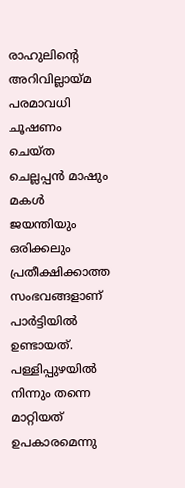രാഹുലിന്റെ അറിവില്ലായ്മ പരമാവധി ചൂഷണം ചെയ്ത ചെല്ലപ്പൻ മാഷും മകൾ ജയന്തിയും ഒരിക്കലും പ്രതീക്ഷിക്കാത്ത സംഭവങ്ങളാണ് പാർട്ടിയിൽ ഉണ്ടായത്.
പള്ളിപ്പുഴയിൽ നിന്നും തന്നെ മാറ്റിയത് ഉപകാരമെന്നു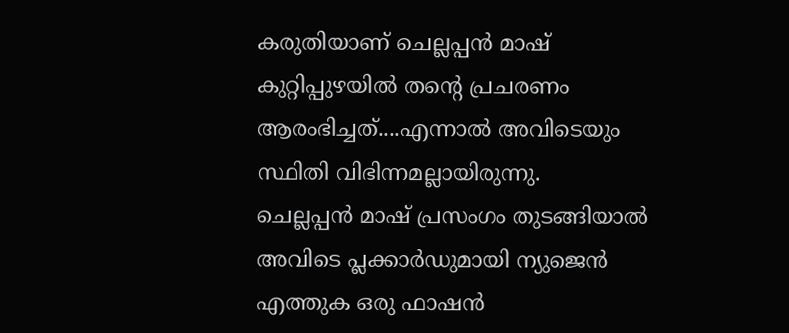കരുതിയാണ് ചെല്ലപ്പൻ മാഷ് കുറ്റിപ്പുഴയിൽ തന്റെ പ്രചരണം ആരംഭിച്ചത്....എന്നാൽ അവിടെയും സ്ഥിതി വിഭിന്നമല്ലായിരുന്നു.
ചെല്ലപ്പൻ മാഷ് പ്രസംഗം തുടങ്ങിയാൽ അവിടെ പ്ലക്കാർഡുമായി ന്യുജെൻ എത്തുക ഒരു ഫാഷൻ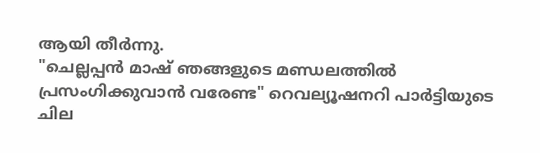ആയി തീർന്നു.
"ചെല്ലപ്പൻ മാഷ് ഞങ്ങളുടെ മണ്ഡലത്തിൽ പ്രസംഗിക്കുവാൻ വരേണ്ട" റെവല്യൂഷനറി പാർട്ടിയുടെ ചില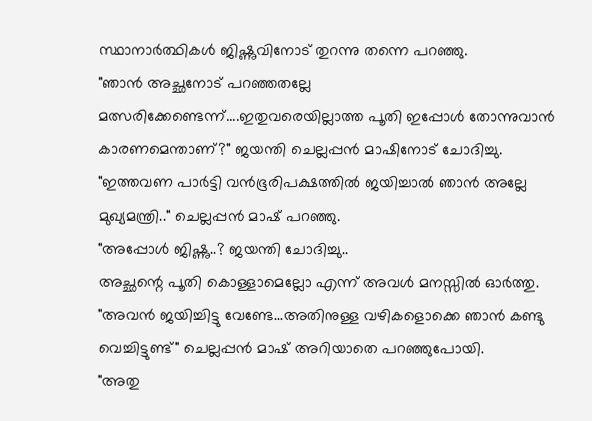സ്ഥാനാർത്ഥികൾ ജിഷ്ണുവിനോട് തുറന്നു തന്നെ പറഞ്ഞു.
"ഞാൻ അച്ഛനോട് പറഞ്ഞതല്ലേ മത്സരിക്കേണ്ടെന്ന്....ഇതുവരെയില്ലാത്ത പൂതി ഇപ്പോൾ തോന്നുവാൻ കാരണമെന്താണ്?" ജയന്തി ചെല്ലപ്പൻ മാഷിനോട് ചോദിച്ചു.
"ഇത്തവണ പാർട്ടി വൻഭൂരിപക്ഷത്തിൽ ജയിച്ചാൽ ഞാൻ അല്ലേ മുഖ്യമന്ത്രി.." ചെല്ലപ്പൻ മാഷ് പറഞ്ഞു.
"അപ്പോൾ ജിഷ്ണു..? ജയന്തി ചോദിച്ചു..
അച്ഛന്റെ പൂതി കൊള്ളാമെല്ലോ എന്ന് അവൾ മനസ്സിൽ ഓർത്തു.
"അവൻ ജയിച്ചിട്ടു വേണ്ടേ...അതിനുള്ള വഴികളൊക്കെ ഞാൻ കണ്ടു വെച്ചിട്ടുണ്ട്" ചെല്ലപ്പൻ മാഷ് അറിയാതെ പറഞ്ഞുപോയി.
"അതു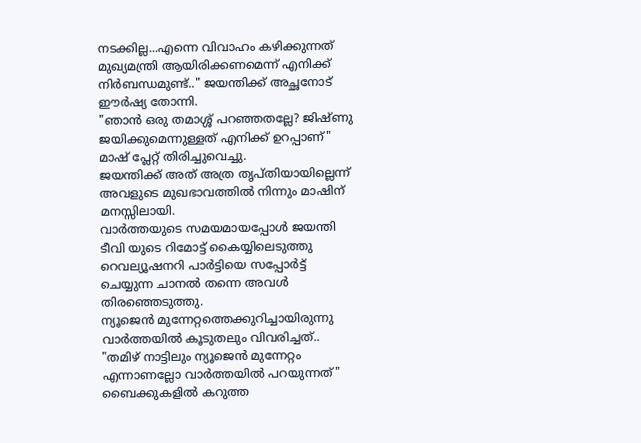നടക്കില്ല...എന്നെ വിവാഹം കഴിക്കുന്നത് മുഖ്യമന്ത്രി ആയിരിക്കണമെന്ന് എനിക്ക് നിർബന്ധമുണ്ട്.." ജയന്തിക്ക് അച്ഛനോട് ഈർഷ്യ തോന്നി.
"ഞാൻ ഒരു തമാശ്ശ് പറഞ്ഞതല്ലേ? ജിഷ്ണു ജയിക്കുമെന്നുള്ളത് എനിക്ക് ഉറപ്പാണ്" മാഷ് പ്ലേറ്റ് തിരിച്ചുവെച്ചു.
ജയന്തിക്ക് അത് അത്ര തൃപ്തിയായില്ലെന്ന് അവളുടെ മുഖഭാവത്തിൽ നിന്നും മാഷിന് മനസ്സിലായി.
വാർത്തയുടെ സമയമായപ്പോൾ ജയന്തി ടീവി യുടെ റിമോട്ട് കൈയ്യിലെടുത്തു
റെവല്യൂഷനറി പാർട്ടിയെ സപ്പോർട്ട് ചെയ്യുന്ന ചാനൽ തന്നെ അവൾ തിരഞ്ഞെടുത്തു.
ന്യൂജെൻ മുന്നേറ്റത്തെക്കുറിച്ചായിരുന്നു വാർത്തയിൽ കൂടുതലും വിവരിച്ചത്..
"തമിഴ് നാട്ടിലും ന്യൂജെൻ മുന്നേറ്റം എന്നാണല്ലോ വാർത്തയിൽ പറയുന്നത്" ബൈക്കുകളിൽ കറുത്ത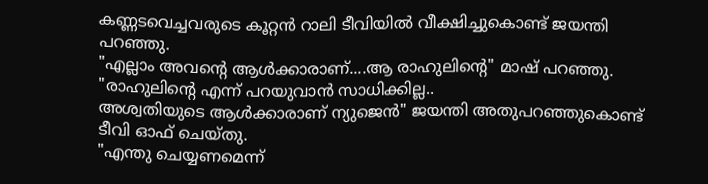കണ്ണടവെച്ചവരുടെ കൂറ്റൻ റാലി ടീവിയിൽ വീക്ഷിച്ചുകൊണ്ട് ജയന്തി പറഞ്ഞു.
"എല്ലാം അവന്റെ ആൾക്കാരാണ്....ആ രാഹുലിന്റെ" മാഷ് പറഞ്ഞു.
"രാഹുലിന്റെ എന്ന് പറയുവാൻ സാധിക്കില്ല..
അശ്വതിയുടെ ആൾക്കാരാണ് ന്യുജെൻ" ജയന്തി അതുപറഞ്ഞുകൊണ്ട് ടീവി ഓഫ് ചെയ്തു.
"എന്തു ചെയ്യണമെന്ന്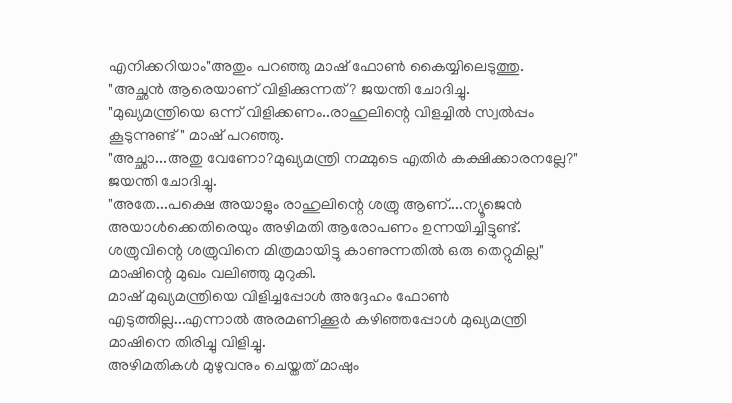എനിക്കറിയാം"അതും പറഞ്ഞു മാഷ് ഫോൺ കൈയ്യിലെടുത്തു.
"അച്ഛൻ ആരെയാണ് വിളിക്കുന്നത്? ജയന്തി ചോദിച്ചു.
"മുഖ്യമന്ത്രിയെ ഒന്ന്‌ വിളിക്കണം..രാഹുലിന്റെ വിളച്ചിൽ സ്വൽപ്പം കൂടുന്നുണ്ട്" മാഷ് പറഞ്ഞു.
"അച്ഛാ...അതു വേണോ?മുഖ്യമന്ത്രി നമ്മുടെ എതിർ കക്ഷിക്കാരനല്ലേ?" ജയന്തി ചോദിച്ചു.
"അതേ...പക്ഷെ അയാളും രാഹുലിന്റെ ശത്രു ആണ്....ന്യൂജെൻ അയാൾക്കെതിരെയും അഴിമതി ആരോപണം ഉന്നയിച്ചിട്ടുണ്ട്. ശത്രുവിന്റെ ശത്രുവിനെ മിത്രമായിട്ടു കാണുന്നതിൽ ഒരു തെറ്റുമില്ല" മാഷിന്റെ മുഖം വലിഞ്ഞു മുറുകി.
മാഷ് മുഖ്യമന്ത്രിയെ വിളിച്ചപ്പോൾ അദ്ദേഹം ഫോൺ എടുത്തില്ല...എന്നാൽ അരമണിക്കൂർ കഴിഞ്ഞപ്പോൾ മുഖ്യമന്ത്രി മാഷിനെ തിരിച്ചു വിളിച്ചു.
അഴിമതികൾ മുഴുവനും ചെയ്തത് മാഷും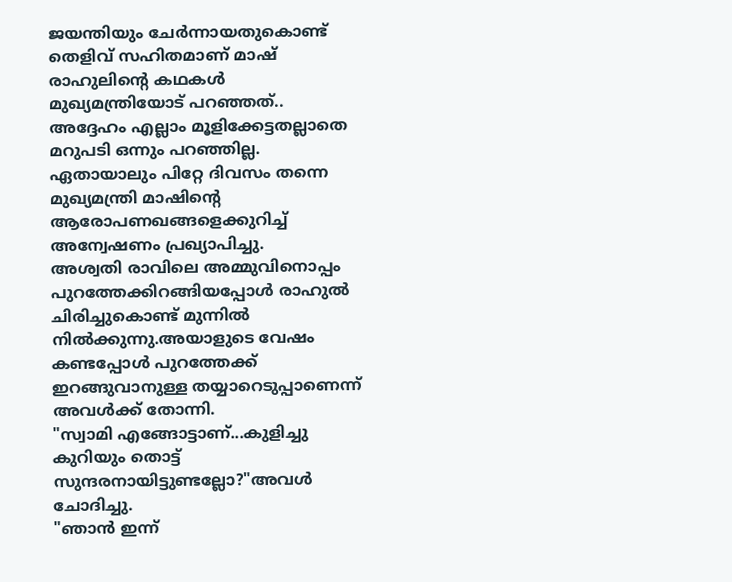ജയന്തിയും ചേർന്നായതുകൊണ്ട് തെളിവ് സഹിതമാണ് മാഷ് രാഹുലിന്റെ കഥകൾ മുഖ്യമന്ത്രിയോട് പറഞ്ഞത്..
അദ്ദേഹം എല്ലാം മൂളിക്കേട്ടതല്ലാതെ മറുപടി ഒന്നും പറഞ്ഞില്ല.
ഏതായാലും പിറ്റേ ദിവസം തന്നെ മുഖ്യമന്ത്രി മാഷിന്റെ ആരോപണഖങ്ങളെക്കുറിച്ച് അന്വേഷണം പ്രഖ്യാപിച്ചു.
അശ്വതി രാവിലെ അമ്മുവിനൊപ്പം പുറത്തേക്കിറങ്ങിയപ്പോൾ രാഹുൽ ചിരിച്ചുകൊണ്ട് മുന്നിൽ നിൽക്കുന്നു.അയാളുടെ വേഷം കണ്ടപ്പോൾ പുറത്തേക്ക് ഇറങ്ങുവാനുള്ള തയ്യാറെടുപ്പാണെന്ന് അവൾക്ക് തോന്നി.
"സ്വാമി എങ്ങോട്ടാണ്...കുളിച്ചു കുറിയും തൊട്ട് സുന്ദരനായിട്ടുണ്ടല്ലോ?"അവൾ ചോദിച്ചു.
"ഞാൻ ഇന്ന്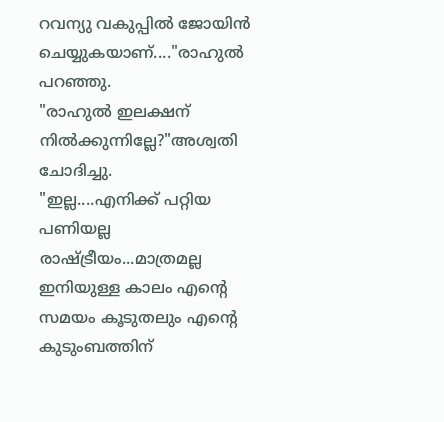റവന്യു വകുപ്പിൽ ജോയിൻ ചെയ്യുകയാണ്...."രാഹുൽ പറഞ്ഞു.
"രാഹുൽ ഇലക്ഷന് നിൽക്കുന്നില്ലേ?"അശ്വതി ചോദിച്ചു.
"ഇല്ല....എനിക്ക് പറ്റിയ പണിയല്ല രാഷ്ട്രീയം...മാത്രമല്ല ഇനിയുള്ള കാലം എന്റെ സമയം കൂടുതലും എന്റെ കുടുംബത്തിന്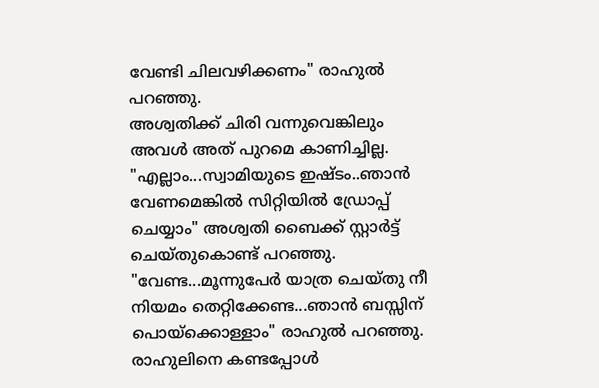വേണ്ടി ചിലവഴിക്കണം" രാഹുൽ പറഞ്ഞു.
അശ്വതിക്ക് ചിരി വന്നുവെങ്കിലും അവൾ അത് പുറമെ കാണിച്ചില്ല.
"എല്ലാം...സ്വാമിയുടെ ഇഷ്ടം..ഞാൻ വേണമെങ്കിൽ സിറ്റിയിൽ ഡ്രോപ്പ് ചെയ്യാം" അശ്വതി ബൈക്ക് സ്റ്റാർട്ട് ചെയ്തുകൊണ്ട് പറഞ്ഞു.
"വേണ്ട...മൂന്നുപേർ യാത്ര ചെയ്തു നീ നിയമം തെറ്റിക്കേണ്ട...ഞാൻ ബസ്സിന്‌ പൊയ്ക്കൊള്ളാം" രാഹുൽ പറഞ്ഞു.
രാഹുലിനെ കണ്ടപ്പോൾ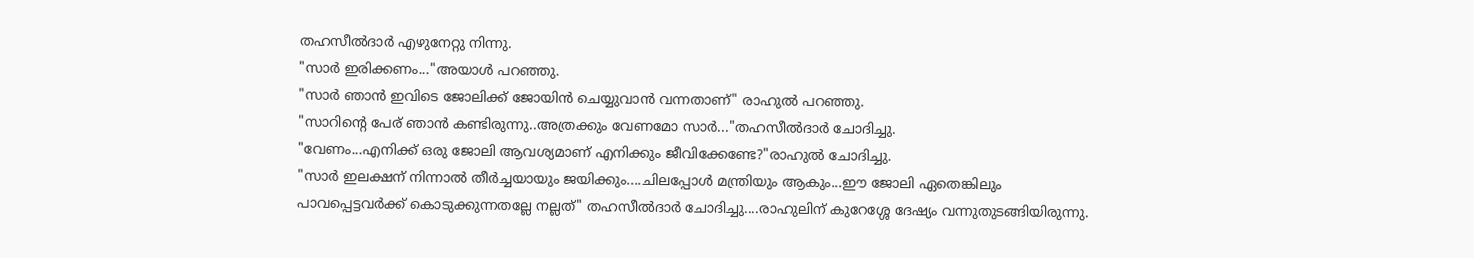തഹസീൽദാർ എഴുനേറ്റു നിന്നു.
"സാർ ഇരിക്കണം..."അയാൾ പറഞ്ഞു.
"സാർ ഞാൻ ഇവിടെ ജോലിക്ക് ജോയിൻ ചെയ്യുവാൻ വന്നതാണ്" രാഹുൽ പറഞ്ഞു.
"സാറിന്റെ പേര് ഞാൻ കണ്ടിരുന്നു..അത്രക്കും വേണമോ സാർ..."തഹസീൽദാർ ചോദിച്ചു.
"വേണം...എനിക്ക് ഒരു ജോലി ആവശ്യമാണ് എനിക്കും ജീവിക്കേണ്ടേ?"രാഹുൽ ചോദിച്ചു.
"സാർ ഇലക്ഷന് നിന്നാൽ തീർച്ചയായും ജയിക്കും....ചിലപ്പോൾ മന്ത്രിയും ആകും...ഈ ജോലി ഏതെങ്കിലും പാവപ്പെട്ടവർക്ക് കൊടുക്കുന്നതല്ലേ നല്ലത്" തഹസീൽദാർ ചോദിച്ചു....രാഹുലിന് കുറേശ്ശേ ദേഷ്യം വന്നുതുടങ്ങിയിരുന്നു.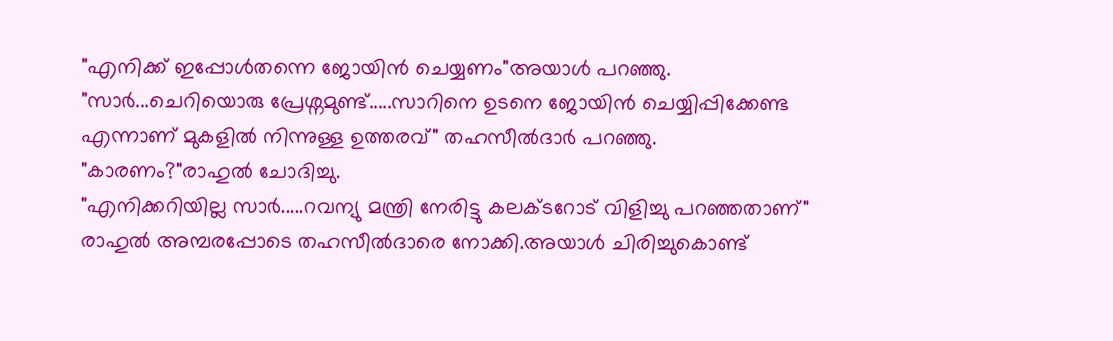"എനിക്ക് ഇപ്പോൾതന്നെ ജോയിൻ ചെയ്യണം"അയാൾ പറഞ്ഞു.
"സാർ...ചെറിയൊരു പ്രേശ്നമുണ്ട്.....സാറിനെ ഉടനെ ജോയിൻ ചെയ്യിപ്പിക്കേണ്ട എന്നാണ് മുകളിൽ നിന്നുള്ള ഉത്തരവ്" തഹസീൽദാർ പറഞ്ഞു.
"കാരണം?"രാഹുൽ ചോദിച്ചു.
"എനിക്കറിയില്ല സാർ.....റവന്യു മന്ത്രി നേരിട്ടു കലക്ടറോട് വിളിച്ചു പറഞ്ഞതാണ്"
രാഹുൽ അമ്പരപ്പോടെ തഹസീൽദാരെ നോക്കി.അയാൾ ചിരിച്ചുകൊണ്ട്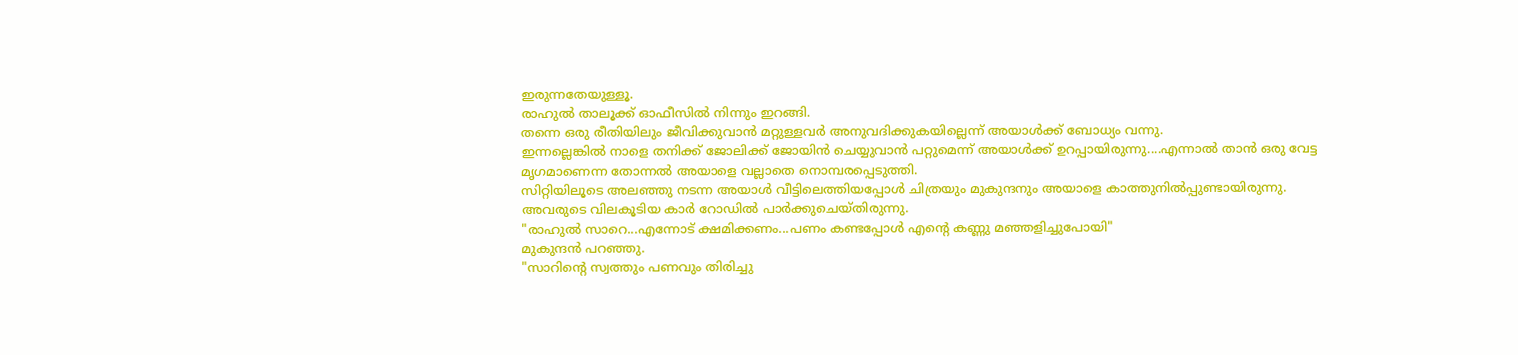ഇരുന്നതേയുള്ളൂ.
രാഹുൽ താലൂക്ക് ഓഫീസിൽ നിന്നും ഇറങ്ങി.
തന്നെ ഒരു രീതിയിലും ജീവിക്കുവാൻ മറ്റുള്ളവർ അനുവദിക്കുകയില്ലെന്ന് അയാൾക്ക് ബോധ്യം വന്നു.
ഇന്നല്ലെങ്കിൽ നാളെ തനിക്ക് ജോലിക്ക് ജോയിൻ ചെയ്യുവാൻ പറ്റുമെന്ന് അയാൾക്ക് ഉറപ്പായിരുന്നു....എന്നാൽ താൻ ഒരു വേട്ട മൃഗമാണെന്ന തോന്നൽ അയാളെ വല്ലാതെ നൊമ്പരപ്പെടുത്തി.
സിറ്റിയിലൂടെ അലഞ്ഞു നടന്ന അയാൾ വീട്ടിലെത്തിയപ്പോൾ ചിത്രയും മുകുന്ദനും അയാളെ കാത്തുനിൽപ്പുണ്ടായിരുന്നു.
അവരുടെ വിലകൂടിയ കാർ റോഡിൽ പാർക്കുചെയ്തിരുന്നു.
"രാഹുൽ സാറെ...എന്നോട് ക്ഷമിക്കണം...പണം കണ്ടപ്പോൾ എന്റെ കണ്ണു മഞ്ഞളിച്ചുപോയി"
മുകുന്ദൻ പറഞ്ഞു.
"സാറിന്റെ സ്വത്തും പണവും തിരിച്ചു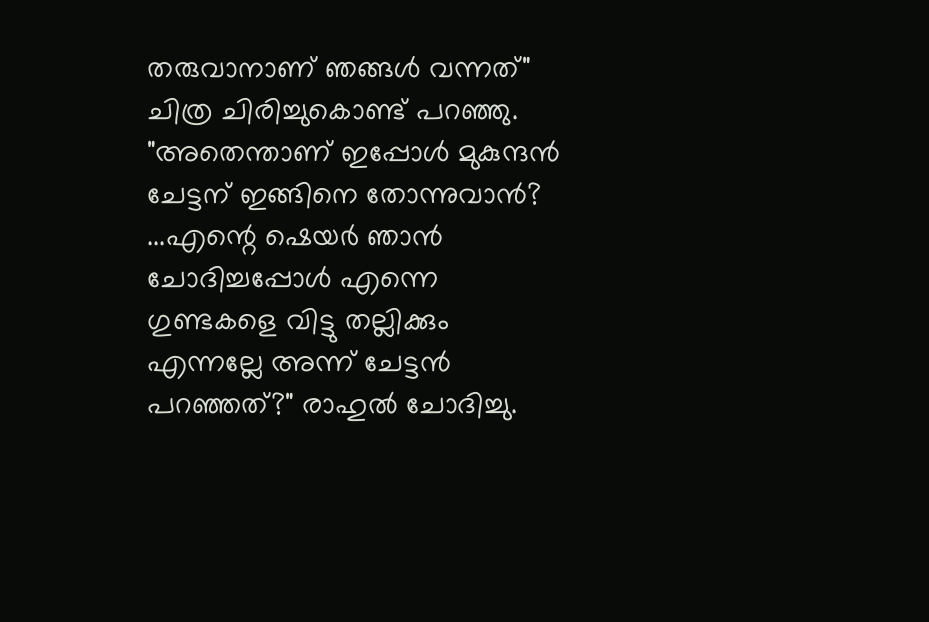തരുവാനാണ് ഞങ്ങൾ വന്നത്" ചിത്ര ചിരിച്ചുകൊണ്ട് പറഞ്ഞു.
"അതെന്താണ് ഇപ്പോൾ മുകുന്ദൻ ചേട്ടന് ഇങ്ങിനെ തോന്നുവാൻ? ...എന്റെ ഷെയർ ഞാൻ ചോദിച്ചപ്പോൾ എന്നെ ഗുണ്ടകളെ വിട്ടു തല്ലിക്കും എന്നല്ലേ അന്ന് ചേട്ടൻ പറഞ്ഞത്?" രാഹുൽ ചോദിച്ചു.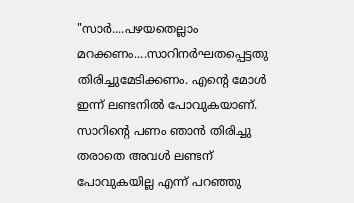"സാർ....പഴയതെല്ലാം മറക്കണം....സാറിനർഘതപ്പെട്ടതു തിരിച്ചുമേടിക്കണം. എന്റെ മോൾ ഇന്ന് ലണ്ടനിൽ പോവുകയാണ്. സാറിന്റെ പണം ഞാൻ തിരിച്ചു തരാതെ അവൾ ലണ്ടന് പോവുകയില്ല എന്ന് പറഞ്ഞു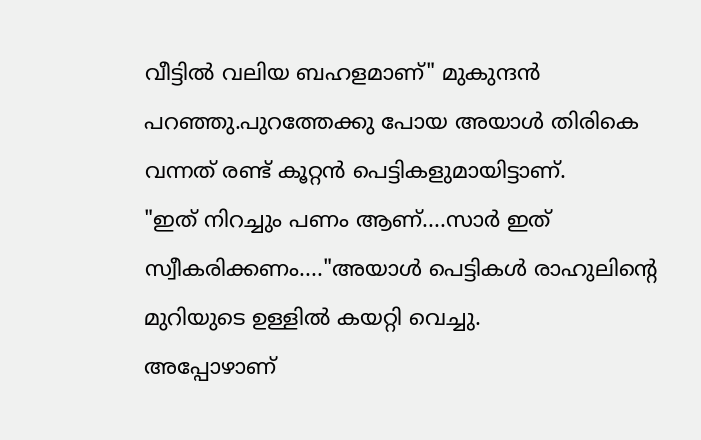വീട്ടിൽ വലിയ ബഹളമാണ്" മുകുന്ദൻ പറഞ്ഞു.പുറത്തേക്കു പോയ അയാൾ തിരികെ വന്നത് രണ്ട് കൂറ്റൻ പെട്ടികളുമായിട്ടാണ്.
"ഇത്‌ നിറച്ചും പണം ആണ്....സാർ ഇത്‌ സ്വീകരിക്കണം...."അയാൾ പെട്ടികൾ രാഹുലിന്റെ മുറിയുടെ ഉള്ളിൽ കയറ്റി വെച്ചു.
അപ്പോഴാണ്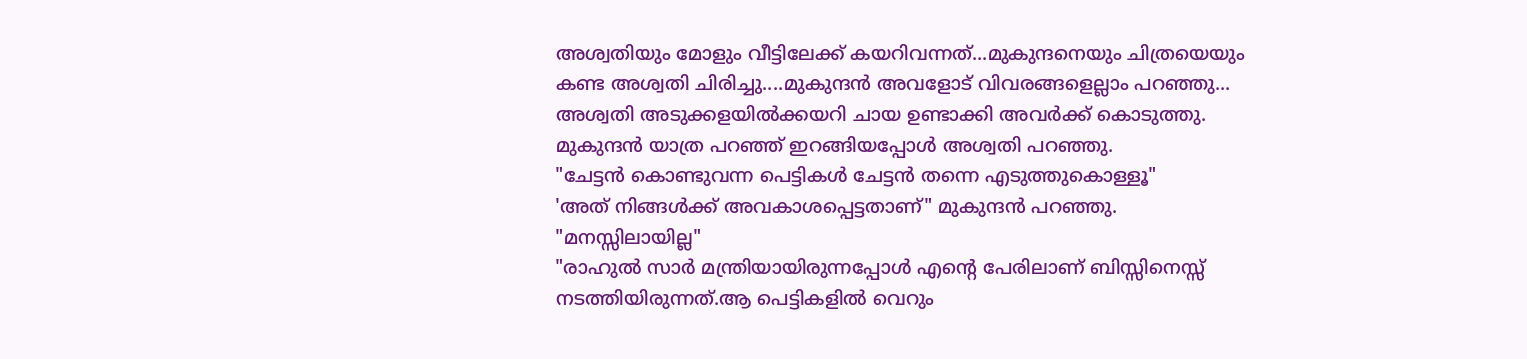അശ്വതിയും മോളും വീട്ടിലേക്ക് കയറിവന്നത്...മുകുന്ദനെയും ചിത്രയെയും കണ്ട അശ്വതി ചിരിച്ചു....മുകുന്ദൻ അവളോട് വിവരങ്ങളെല്ലാം പറഞ്ഞു...
അശ്വതി അടുക്കളയിൽക്കയറി ചായ ഉണ്ടാക്കി അവർക്ക് കൊടുത്തു.
മുകുന്ദൻ യാത്ര പറഞ്ഞ് ഇറങ്ങിയപ്പോൾ അശ്വതി പറഞ്ഞു.
"ചേട്ടൻ കൊണ്ടുവന്ന പെട്ടികൾ ചേട്ടൻ തന്നെ എടുത്തുകൊള്ളൂ"
'അത് നിങ്ങൾക്ക് അവകാശപ്പെട്ടതാണ്" മുകുന്ദൻ പറഞ്ഞു.
"മനസ്സിലായില്ല"
"രാഹുൽ സാർ മന്ത്രിയായിരുന്നപ്പോൾ എന്റെ പേരിലാണ് ബിസ്സിനെസ്സ് നടത്തിയിരുന്നത്.ആ പെട്ടികളിൽ വെറും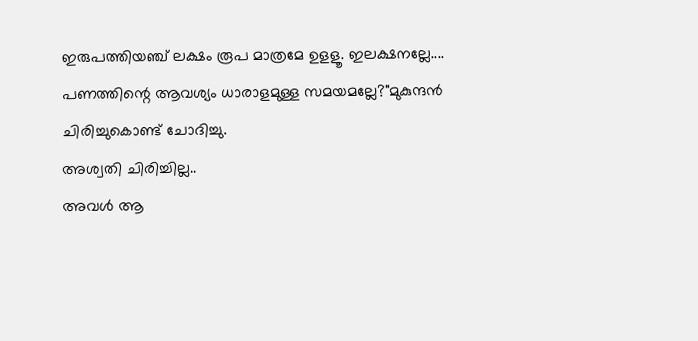ഇരുപത്തിയഞ്ച് ലക്ഷം രൂപ മാത്രമേ ഉളളൂ. ഇലക്ഷനല്ലേ.... പണത്തിന്റെ ആവശ്യം ധാരാളമുള്ള സമയമല്ലേ?"മുകുന്ദൻ ചിരിച്ചുകൊണ്ട് ചോദിച്ചു.
അശ്വതി ചിരിച്ചില്ല..
അവൾ ആ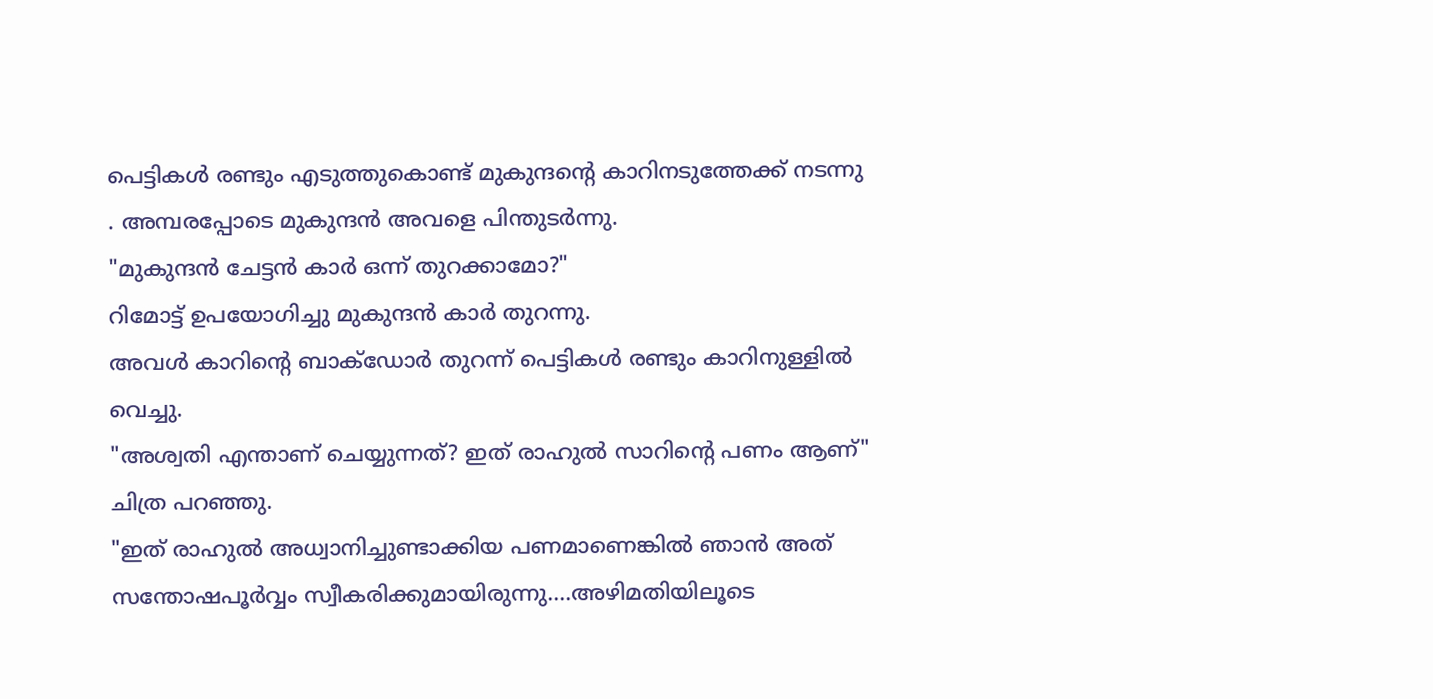പെട്ടികൾ രണ്ടും എടുത്തുകൊണ്ട് മുകുന്ദന്റെ കാറിനടുത്തേക്ക് നടന്നു . അമ്പരപ്പോടെ മുകുന്ദൻ അവളെ പിന്തുടർന്നു.
"മുകുന്ദൻ ചേട്ടൻ കാർ ഒന്ന്‌ തുറക്കാമോ?"
റിമോട്ട് ഉപയോഗിച്ചു മുകുന്ദൻ കാർ തുറന്നു.
അവൾ കാറിന്റെ ബാക്‌ഡോർ തുറന്ന് പെട്ടികൾ രണ്ടും കാറിനുള്ളിൽ വെച്ചു.
"അശ്വതി എന്താണ് ചെയ്യുന്നത്? ഇത് രാഹുൽ സാറിന്റെ പണം ആണ്" ചിത്ര പറഞ്ഞു.
"ഇത് രാഹുൽ അധ്വാനിച്ചുണ്ടാക്കിയ പണമാണെങ്കിൽ ഞാൻ അത് സന്തോഷപൂർവ്വം സ്വീകരിക്കുമായിരുന്നു....അഴിമതിയിലൂടെ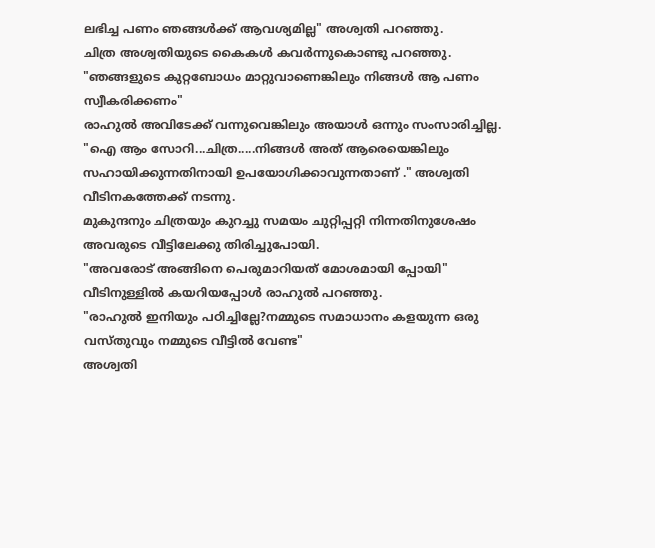ലഭിച്ച പണം ഞങ്ങൾക്ക് ആവശ്യമില്ല" അശ്വതി പറഞ്ഞു.
ചിത്ര അശ്വതിയുടെ കൈകൾ കവർന്നുകൊണ്ടു പറഞ്ഞു.
"ഞങ്ങളുടെ കുറ്റബോധം മാറ്റുവാണെങ്കിലും നിങ്ങൾ ആ പണം സ്വീകരിക്കണം"
രാഹുൽ അവിടേക്ക് വന്നുവെങ്കിലും അയാൾ ഒന്നും സംസാരിച്ചില്ല.
"ഐ ആം സോറി...ചിത്ര.....നിങ്ങൾ അത് ആരെയെങ്കിലും സഹായിക്കുന്നതിനായി ഉപയോഗിക്കാവുന്നതാണ് ." അശ്വതി വീടിനകത്തേക്ക് നടന്നു.
മുകുന്ദനും ചിത്രയും കുറച്ചു സമയം ചുറ്റിപ്പറ്റി നിന്നതിനുശേഷം അവരുടെ വീട്ടിലേക്കു തിരിച്ചുപോയി.
"അവരോട് അങ്ങിനെ പെരുമാറിയത് മോശമായി പ്പോയി" വീടിനുള്ളിൽ കയറിയപ്പോൾ രാഹുൽ പറഞ്ഞു.
"രാഹുൽ ഇനിയും പഠിച്ചില്ലേ?നമ്മുടെ സമാധാനം കളയുന്ന ഒരു വസ്തുവും നമ്മുടെ വീട്ടിൽ വേണ്ട"
അശ്വതി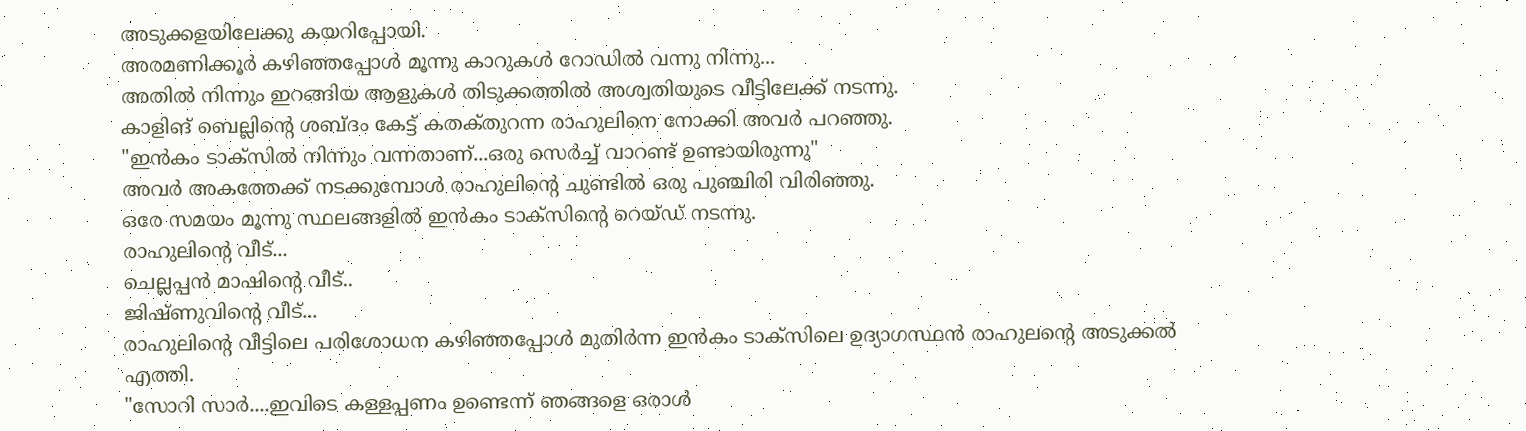അടുക്കളയിലേക്കു കയറിപ്പോയി.
അരമണിക്കൂർ കഴിഞ്ഞപ്പോൾ മൂന്നു കാറുകൾ റോഡിൽ വന്നു നിന്നു...
അതിൽ നിന്നും ഇറങ്ങിയ ആളുകൾ തിടുക്കത്തിൽ അശ്വതിയുടെ വീട്ടിലേക്ക് നടന്നു.
കാളിങ് ബെല്ലിന്റെ ശബ്ദം കേട്ട് കതക്‌തുറന്ന രാഹുലിനെ നോക്കി അവർ പറഞ്ഞു.
"ഇൻകം ടാക്സിൽ നിന്നും വന്നതാണ്...ഒരു സെർച്ച് വാറണ്ട് ഉണ്ടായിരുന്നു"
അവർ അകത്തേക്ക് നടക്കുമ്പോൾ രാഹുലിന്റെ ചുണ്ടിൽ ഒരു പുഞ്ചിരി വിരിഞ്ഞു.
ഒരേ സമയം മൂന്നു സ്ഥലങ്ങളിൽ ഇൻകം ടാക്സിന്റെ റെയ്ഡ് നടന്നു.
രാഹുലിന്റെ വീട്...
ചെല്ലപ്പൻ മാഷിന്റെ വീട്..
ജിഷ്ണുവിന്റെ വീട്...
രാഹുലിന്റെ വീട്ടിലെ പരിശോധന കഴിഞ്ഞപ്പോൾ മുതിർന്ന ഇൻകം ടാക്സിലെ ഉദ്യാഗസ്ഥൻ രാഹുലന്റെ അടുക്കൽ എത്തി.
"സോറി സാർ....ഇവിടെ കള്ളപ്പണം ഉണ്ടെന്ന് ഞങ്ങളെ ഒരാൾ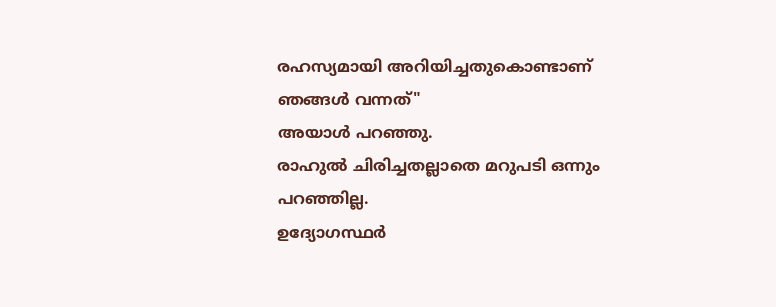രഹസ്യമായി അറിയിച്ചതുകൊണ്ടാണ് ഞങ്ങൾ വന്നത്"
അയാൾ പറഞ്ഞു.
രാഹുൽ ചിരിച്ചതല്ലാതെ മറുപടി ഒന്നും പറഞ്ഞില്ല.
ഉദ്യോഗസ്ഥർ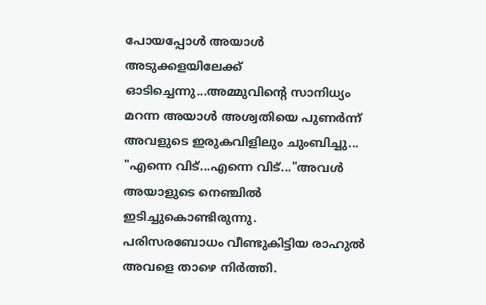പോയപ്പോൾ അയാൾ അടുക്കളയിലേക്ക് ഓടിച്ചെന്നു...അമ്മുവിന്റെ സാനിധ്യം മറന്ന അയാൾ അശ്വതിയെ പുണർന്ന് അവളുടെ ഇരുകവിളിലും ചുംബിച്ചു...
"എന്നെ വിട്...എന്നെ വിട്..."അവൾ അയാളുടെ നെഞ്ചിൽ ഇടിച്ചുകൊണ്ടിരുന്നു.
പരിസരബോധം വീണ്ടുകിട്ടിയ രാഹുൽ അവളെ താഴെ നിർത്തി.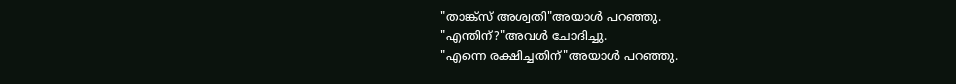"താങ്ക്സ് അശ്വതി"അയാൾ പറഞ്ഞു.
"എന്തിന്?"അവൾ ചോദിച്ചു.
"എന്നെ രക്ഷിച്ചതിന്"അയാൾ പറഞ്ഞു.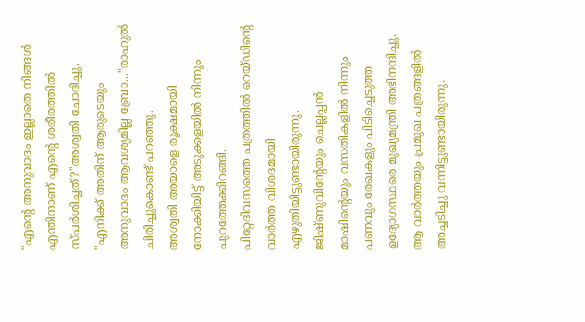"എന്റെ അനുവാദം ഇല്ലാതെ നിങ്ങൾ എന്തിനാണ് എന്റെ ശരീരത്തിൽ സ്പർശിച്ചത്?"അശ്വതി ചോദിച്ചു.
"എനിക്ക് അതിന് ആരുടെയും അനുവാദം ആവശ്യമില്ല ബ്രോ..."രാഹുൽ ചിരിച്ചുകൊണ്ട് പറഞ്ഞു.
അശ്വതി അയാളെ രൂക്ഷമായി നോക്കിയിട്ട് അടുക്കളയിൽ നിന്നും പുറത്തേക്കിറങ്ങി.
പിറ്റേദിവസത്തെ പത്രത്തിൽ റെയ്ഡിന്റെ വാർത്ത വിശദമായി എഴുതിയിട്ടുണ്ടായിരുന്നു.
ജിഷ്ണുവിന്റേയും ചെല്ലപ്പൻ മാഷിന്റെയും വസതികളിൽ നിന്നും പണവും രേഖകളും പിടിച്ചെടുത്ത ഉദ്യോഗസ്ഥരെ മുഖ്യമന്ത്രി അഭിനന്ദിച്ചു. ആ വാർത്തയും പ്രമുഖ പത്രങ്ങളിൽ അച്ചടിച്ചു വന്നിട്ടുണ്ടായിരുന്നു.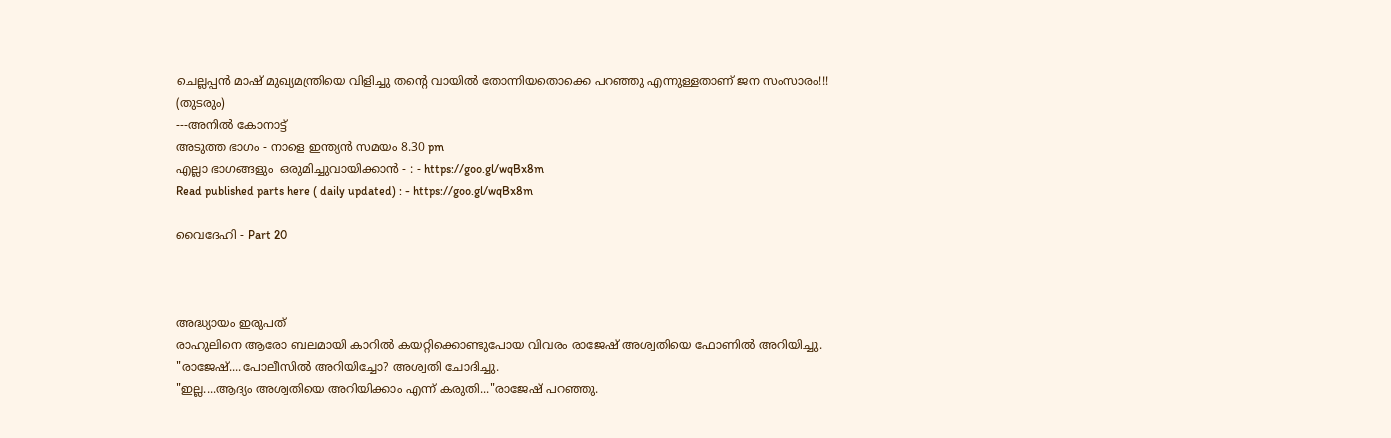ചെല്ലപ്പൻ മാഷ് മുഖ്യമന്ത്രിയെ വിളിച്ചു തന്റെ വായിൽ തോന്നിയതൊക്കെ പറഞ്ഞു എന്നുള്ളതാണ് ജന സംസാരം!!!
(തുടരും)
---അനിൽ കോനാട്ട്
അടുത്ത ഭാഗം - നാളെ ഇന്ത്യൻ സമയം 8.30 pm
എല്ലാ ഭാഗങ്ങളും  ഒരുമിച്ചുവായിക്കാൻ - : - https://goo.gl/wqBx8m
Read published parts here ( daily updated) : - https://goo.gl/wqBx8m

വൈദേഹി - Part 20



അദ്ധ്യായം ഇരുപത്
രാഹുലിനെ ആരോ ബലമായി കാറിൽ കയറ്റിക്കൊണ്ടുപോയ വിവരം രാജേഷ് അശ്വതിയെ ഫോണിൽ അറിയിച്ചു.
"രാജേഷ്....പോലീസിൽ അറിയിച്ചോ? അശ്വതി ചോദിച്ചു.
"ഇല്ല....ആദ്യം അശ്വതിയെ അറിയിക്കാം എന്ന് കരുതി..."രാജേഷ് പറഞ്ഞു.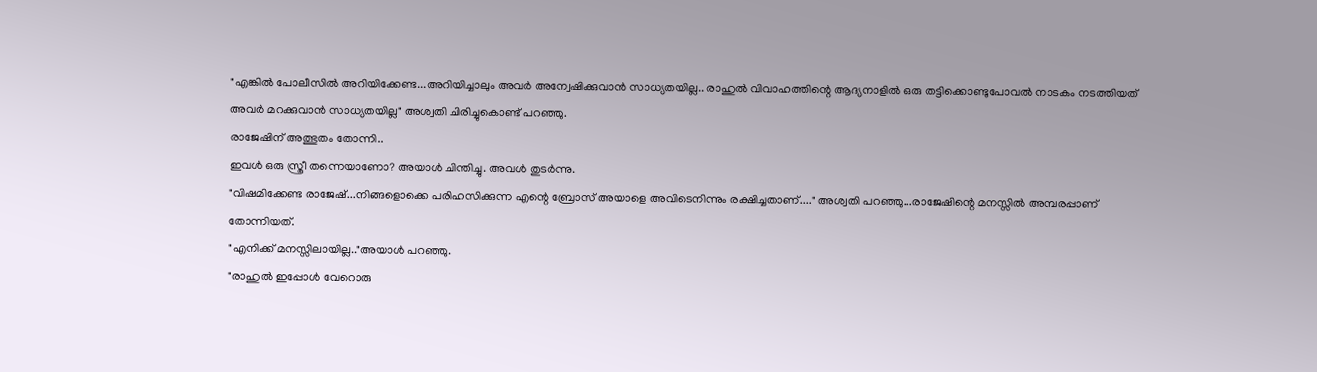"എങ്കിൽ പോലീസിൽ അറിയിക്കേണ്ട...അറിയിച്ചാലും അവർ അന്വേഷിക്കുവാൻ സാധ്യതയില്ല.. രാഹുൽ വിവാഹത്തിന്റെ ആദ്യനാളിൽ ഒരു തട്ടിക്കൊണ്ടുപോവൽ നാടകം നടത്തിയത് അവർ മറക്കുവാൻ സാധ്യതയില്ല" അശ്വതി ചിരിച്ചുകൊണ്ട് പറഞ്ഞു.
രാജേഷിന് അത്ഭുതം തോന്നി..
ഇവൾ ഒരു സ്ത്രീ തന്നെയാണോ? അയാൾ ചിന്തിച്ചു. അവൾ തുടർന്നു.
"വിഷമിക്കേണ്ട രാജേഷ്...നിങ്ങളൊക്കെ പരിഹസിക്കുന്ന എന്റെ ബ്രോസ് അയാളെ അവിടെനിന്നും രക്ഷിച്ചതാണ്...." അശ്വതി പറഞ്ഞു...രാജേഷിന്റെ മനസ്സിൽ അമ്പരപ്പാണ്
തോന്നിയത്.
"എനിക്ക് മനസ്സിലായില്ല.."അയാൾ പറഞ്ഞു.
"രാഹുൽ ഇപ്പോൾ വേറൊരു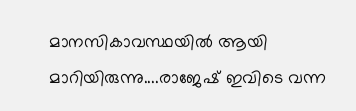മാനസികാവസ്ഥയിൽ ആയി മാറിയിരുന്നു....രാജേഷ് ഇവിടെ വന്ന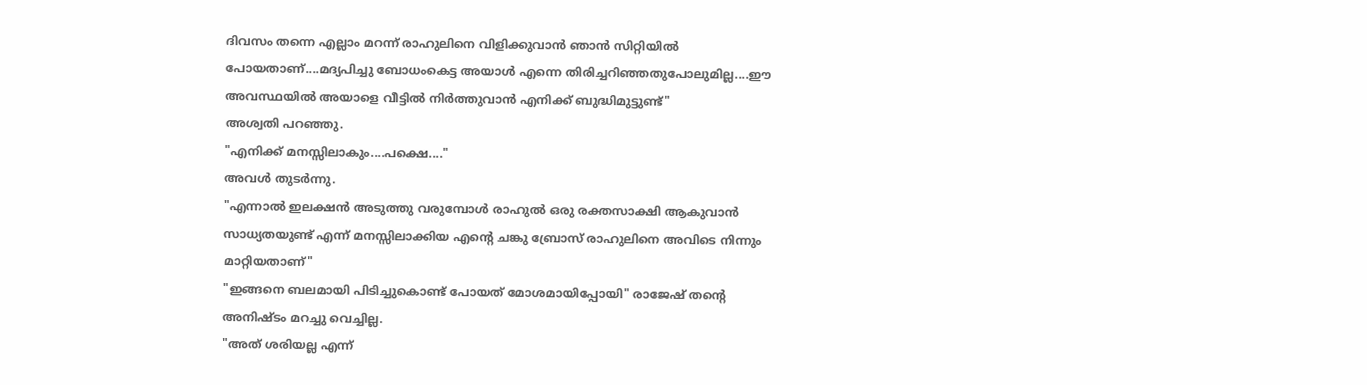ദിവസം തന്നെ എല്ലാം മറന്ന് രാഹുലിനെ വിളിക്കുവാൻ ഞാൻ സിറ്റിയിൽ പോയതാണ്....മദ്യപിച്ചു ബോധംകെട്ട അയാൾ എന്നെ തിരിച്ചറിഞ്ഞതുപോലുമില്ല....ഈ അവസ്ഥയിൽ അയാളെ വീട്ടിൽ നിർത്തുവാൻ എനിക്ക് ബുദ്ധിമുട്ടുണ്ട്"
അശ്വതി പറഞ്ഞു.
"എനിക്ക് മനസ്സിലാകും....പക്ഷെ...."
അവൾ തുടർന്നു.
"എന്നാൽ ഇലക്ഷൻ അടുത്തു വരുമ്പോൾ രാഹുൽ ഒരു രക്തസാക്ഷി ആകുവാൻ സാധ്യതയുണ്ട് എന്ന് മനസ്സിലാക്കിയ എന്റെ ചങ്കു ബ്രോസ് രാഹുലിനെ അവിടെ നിന്നും മാറ്റിയതാണ്"
"ഇങ്ങനെ ബലമായി പിടിച്ചുകൊണ്ട് പോയത് മോശമായിപ്പോയി" രാജേഷ് തന്റെ അനിഷ്ടം മറച്ചു വെച്ചില്ല.
"അത് ശരിയല്ല എന്ന്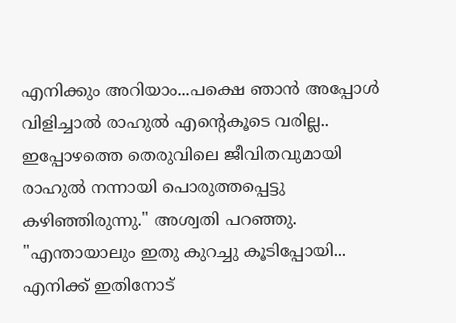എനിക്കും അറിയാം...പക്ഷെ ഞാൻ അപ്പോൾ വിളിച്ചാൽ രാഹുൽ എന്റെകൂടെ വരില്ല.. ഇപ്പോഴത്തെ തെരുവിലെ ജീവിതവുമായി രാഹുൽ നന്നായി പൊരുത്തപ്പെട്ടു കഴിഞ്ഞിരുന്നു." അശ്വതി പറഞ്ഞു.
"എന്തായാലും ഇതു കുറച്ചു കൂടിപ്പോയി...
എനിക്ക് ഇതിനോട്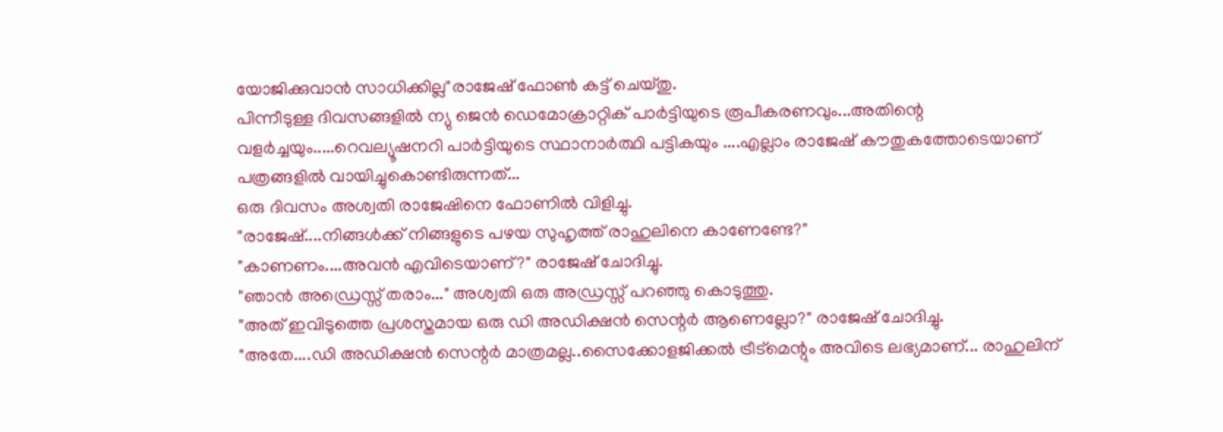യോജിക്കുവാൻ സാധിക്കില്ല"രാജേഷ് ഫോൺ കട്ട് ചെയ്തു.
പിന്നീടുള്ള ദിവസങ്ങളിൽ ന്യു ജെൻ ഡെമോക്രാറ്റിക്‌ പാർട്ടിയുടെ രൂപീകരണവും...അതിന്റെ വളർച്ചയും.....റെവല്യൂഷനറി പാർട്ടിയുടെ സ്ഥാനാർത്ഥി പട്ടികയും ....എല്ലാം രാജേഷ് കൗതുകത്തോടെയാണ് പത്രങ്ങളിൽ വായിച്ചുകൊണ്ടിരുന്നത്...
ഒരു ദിവസം അശ്വതി രാജേഷിനെ ഫോണിൽ വിളിച്ചു.
"രാജേഷ്....നിങ്ങൾക്ക് നിങ്ങളുടെ പഴയ സുഹൃത്ത് രാഹുലിനെ കാണേണ്ടേ?"
"കാണണം....അവൻ എവിടെയാണ്‌?" രാജേഷ് ചോദിച്ചു.
"ഞാൻ അഡ്രെസ്സ് തരാം..." അശ്വതി ഒരു അഡ്രസ്സ് പറഞ്ഞു കൊടുത്തു.
"അത് ഇവിടുത്തെ പ്രശസ്തമായ ഒരു ഡി അഡിക്ഷൻ സെന്റർ ആണെല്ലോ?" രാജേഷ് ചോദിച്ചു.
"അതേ....ഡി അഡിക്ഷൻ സെന്റർ മാത്രമല്ല..സൈക്കോളജിക്കൽ ട്രീട്മെന്റും അവിടെ ലഭ്യമാണ്... രാഹുലിന്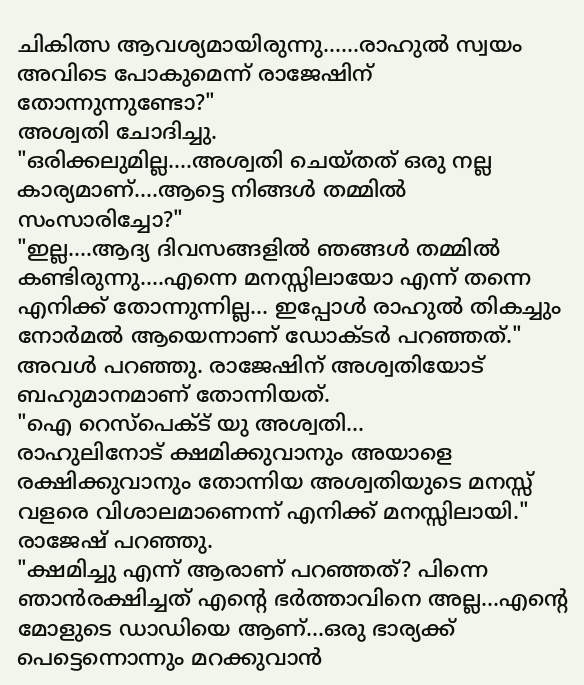ചികിത്സ ആവശ്യമായിരുന്നു......രാഹുൽ സ്വയം അവിടെ പോകുമെന്ന് രാജേഷിന് തോന്നുന്നുണ്ടോ?"
അശ്വതി ചോദിച്ചു.
"ഒരിക്കലുമില്ല....അശ്വതി ചെയ്തത് ഒരു നല്ല കാര്യമാണ്....ആട്ടെ നിങ്ങൾ തമ്മിൽ സംസാരിച്ചോ?"
"ഇല്ല....ആദ്യ ദിവസങ്ങളിൽ ഞങ്ങൾ തമ്മിൽ കണ്ടിരുന്നു....എന്നെ മനസ്സിലായോ എന്ന് തന്നെ എനിക്ക് തോന്നുന്നില്ല... ഇപ്പോൾ രാഹുൽ തികച്ചും നോർമൽ ആയെന്നാണ് ഡോക്ടർ പറഞ്ഞത്."
അവൾ പറഞ്ഞു. രാജേഷിന് അശ്വതിയോട് ബഹുമാനമാണ് തോന്നിയത്.
"ഐ റെസ്‌പെക്ട് യു അശ്വതി...
രാഹുലിനോട് ക്ഷമിക്കുവാനും അയാളെ രക്ഷിക്കുവാനും തോന്നിയ അശ്വതിയുടെ മനസ്സ് വളരെ വിശാലമാണെന്ന് എനിക്ക് മനസ്സിലായി." രാജേഷ് പറഞ്ഞു.
"ക്ഷമിച്ചു എന്ന് ആരാണ് പറഞ്ഞത്? പിന്നെ ഞാൻരക്ഷിച്ചത് എന്റെ ഭർത്താവിനെ അല്ല...എന്റെ മോളുടെ ഡാഡിയെ ആണ്...ഒരു ഭാര്യക്ക് പെട്ടെന്നൊന്നും മറക്കുവാൻ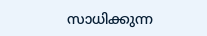സാധിക്കുന്ന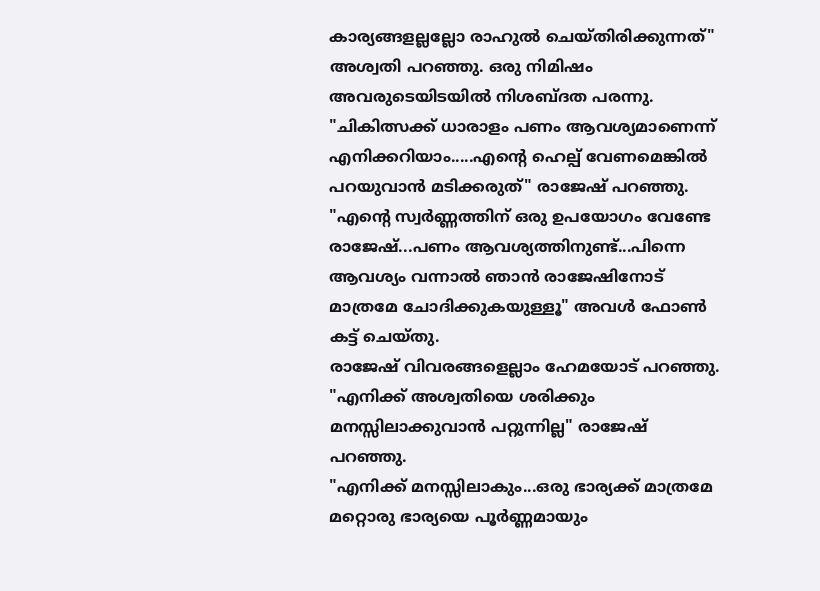കാര്യങ്ങളല്ലല്ലോ രാഹുൽ ചെയ്തിരിക്കുന്നത്" അശ്വതി പറഞ്ഞു. ഒരു നിമിഷം അവരുടെയിടയിൽ നിശബ്ദത പരന്നു.
"ചികിത്സക്ക് ധാരാളം പണം ആവശ്യമാണെന്ന് എനിക്കറിയാം.....എന്റെ ഹെല്പ് വേണമെങ്കിൽ പറയുവാൻ മടിക്കരുത്" രാജേഷ് പറഞ്ഞു.
"എന്റെ സ്വർണ്ണത്തിന് ഒരു ഉപയോഗം വേണ്ടേ രാജേഷ്...പണം ആവശ്യത്തിനുണ്ട്...പിന്നെ ആവശ്യം വന്നാൽ ഞാൻ രാജേഷിനോട് മാത്രമേ ചോദിക്കുകയുള്ളൂ" അവൾ ഫോൺ കട്ട് ചെയ്തു.
രാജേഷ് വിവരങ്ങളെല്ലാം ഹേമയോട് പറഞ്ഞു.
"എനിക്ക് അശ്വതിയെ ശരിക്കും മനസ്സിലാക്കുവാൻ പറ്റുന്നില്ല" രാജേഷ് പറഞ്ഞു.
"എനിക്ക് മനസ്സിലാകും...ഒരു ഭാര്യക്ക് മാത്രമേ മറ്റൊരു ഭാര്യയെ പൂർണ്ണമായും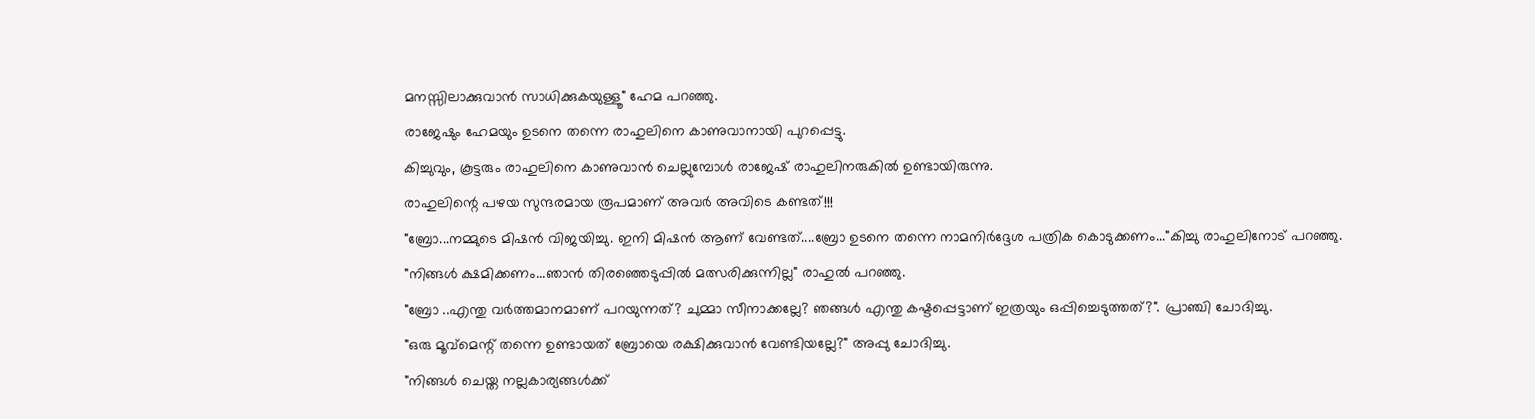മനസ്സിലാക്കുവാൻ സാധിക്കുകയുള്ളൂ" ഹേമ പറഞ്ഞു.
രാജേഷും ഹേമയും ഉടനെ തന്നെ രാഹുലിനെ കാണുവാനായി പുറപ്പെട്ടു.
കിച്ചുവും, കൂട്ടരും രാഹുലിനെ കാണുവാൻ ചെല്ലുമ്പോൾ രാജേഷ് രാഹുലിനരുകിൽ ഉണ്ടായിരുന്നു.
രാഹുലിന്റെ പഴയ സുന്ദരമായ രൂപമാണ് അവർ അവിടെ കണ്ടത്!!!
"ബ്രോ...നമ്മുടെ മിഷൻ വിജയിച്ചു. ഇനി മിഷൻ ആണ് വേണ്ടത്....ബ്രോ ഉടനെ തന്നെ നാമനിർദ്ദേശ പത്രിക കൊടുക്കണം..."കിച്ചു രാഹുലിനോട് പറഞ്ഞു.
"നിങ്ങൾ ക്ഷമിക്കണം...ഞാൻ തിരഞ്ഞെടുപ്പിൽ മത്സരിക്കുന്നില്ല" രാഹുൽ പറഞ്ഞു.
"ബ്രോ ..എന്തു വർത്തമാനമാണ് പറയുന്നത്? ചുമ്മാ സീനാക്കല്ലേ? ഞങ്ങൾ എന്തു കഷ്ടപ്പെട്ടാണ് ഇത്രയും ഒപ്പിച്ചെടുത്തത്?". പ്രാഞ്ചി ചോദിച്ചു.
"ഒരു മൂവ്മെന്റ് തന്നെ ഉണ്ടായത് ബ്രോയെ രക്ഷിക്കുവാൻ വേണ്ടിയല്ലേ?" അപ്പു ചോദിച്ചു.
"നിങ്ങൾ ചെയ്ത നല്ലകാര്യങ്ങൾക്ക്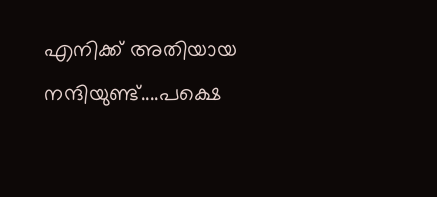എനിക്ക് അതിയായ നന്ദിയുണ്ട്....പക്ഷെ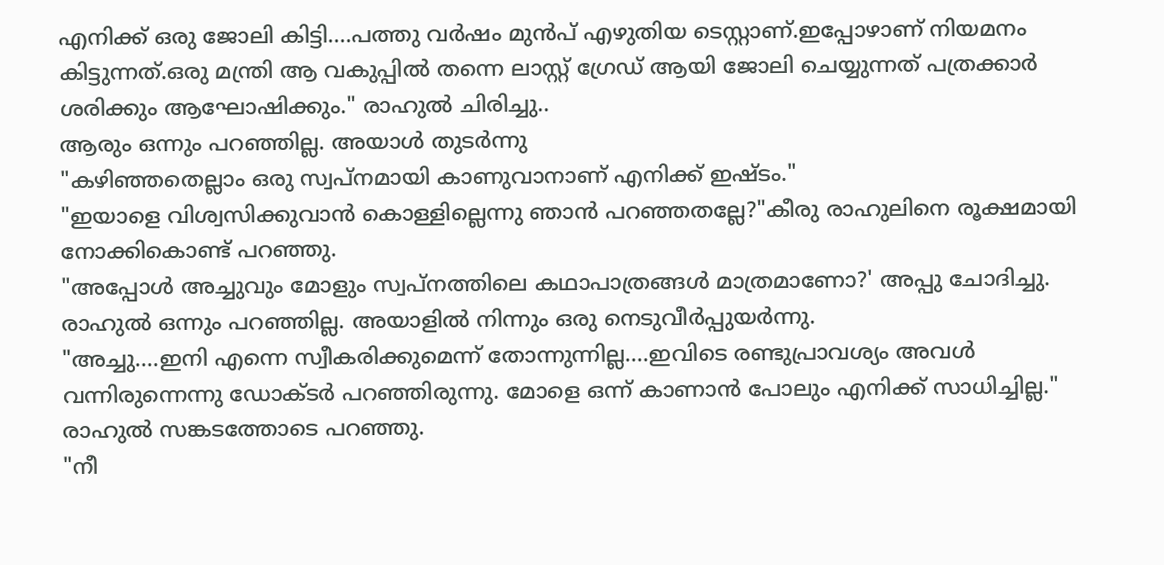എനിക്ക് ഒരു ജോലി കിട്ടി....പത്തു വർഷം മുൻപ് എഴുതിയ ടെസ്റ്റാണ്.ഇപ്പോഴാണ് നിയമനം കിട്ടുന്നത്.ഒരു മന്ത്രി ആ വകുപ്പിൽ തന്നെ ലാസ്റ്റ് ഗ്രേഡ് ആയി ജോലി ചെയ്യുന്നത് പത്രക്കാർ ശരിക്കും ആഘോഷിക്കും." രാഹുൽ ചിരിച്ചു..
ആരും ഒന്നും പറഞ്ഞില്ല. അയാൾ തുടർന്നു
"കഴിഞ്ഞതെല്ലാം ഒരു സ്വപ്നമായി കാണുവാനാണ് എനിക്ക് ഇഷ്ടം."
"ഇയാളെ വിശ്വസിക്കുവാൻ കൊള്ളില്ലെന്നു ഞാൻ പറഞ്ഞതല്ലേ?"കീരു രാഹുലിനെ രൂക്ഷമായി നോക്കികൊണ്ട്‌ പറഞ്ഞു.
"അപ്പോൾ അച്ചുവും മോളും സ്വപ്നത്തിലെ കഥാപാത്രങ്ങൾ മാത്രമാണോ?' അപ്പു ചോദിച്ചു.
രാഹുൽ ഒന്നും പറഞ്ഞില്ല. അയാളിൽ നിന്നും ഒരു നെടുവീർപ്പുയർന്നു.
"അച്ചു....ഇനി എന്നെ സ്വീകരിക്കുമെന്ന് തോന്നുന്നില്ല....ഇവിടെ രണ്ടുപ്രാവശ്യം അവൾ വന്നിരുന്നെന്നു ഡോക്ടർ പറഞ്ഞിരുന്നു. മോളെ ഒന്ന്‌ കാണാൻ പോലും എനിക്ക് സാധിച്ചില്ല." രാഹുൽ സങ്കടത്തോടെ പറഞ്ഞു.
"നീ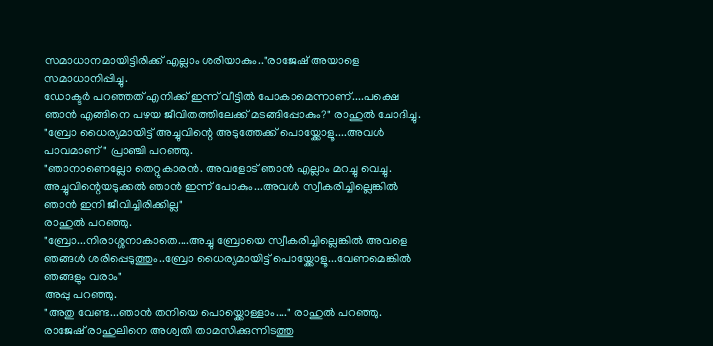സമാധാനമായിട്ടിരിക്ക് എല്ലാം ശരിയാകും.."രാജേഷ് അയാളെ സമാധാനിപ്പിച്ചു.
ഡോക്ടർ പറഞ്ഞത് എനിക്ക് ഇന്ന് വീട്ടിൽ പോകാമെന്നാണ്....പക്ഷെ ഞാൻ എങ്ങിനെ പഴയ ജീവിതത്തിലേക്ക് മടങ്ങിപ്പോകും?" രാഹുൽ ചോദിച്ചു.
"ബ്രോ ധൈര്യമായിട്ട് അച്ചുവിന്റെ അടുത്തേക്ക് പൊയ്ക്കോളൂ....അവൾ പാവമാണ്" പ്രാഞ്ചി പറഞ്ഞു.
"ഞാനാണെല്ലോ തെറ്റുകാരൻ. അവളോട് ഞാൻ എല്ലാം മറച്ചു വെച്ചു. അച്ചുവിന്റെയടുക്കൽ ഞാൻ ഇന്ന് പോകും...അവൾ സ്വീകരിച്ചില്ലെങ്കിൽ ഞാൻ ഇനി ജീവിച്ചിരിക്കില്ല"
രാഹുൽ പറഞ്ഞു.
"ബ്രോ...നിരാശ്ശനാകാതെ....അച്ചു ബ്രോയെ സ്വീകരിച്ചില്ലെങ്കിൽ അവളെ ഞങ്ങൾ ശരിപ്പെടുത്തും..ബ്രോ ധൈര്യമായിട്ട് പൊയ്ക്കോളൂ...വേണമെങ്കിൽ ഞങ്ങളും വരാം"
അപ്പു പറഞ്ഞു.
"അതു വേണ്ട...ഞാൻ തനിയെ പൊയ്ക്കൊള്ളാം...." രാഹുൽ പറഞ്ഞു.
രാജേഷ് രാഹുലിനെ അശ്വതി താമസിക്കുന്നിടത്തു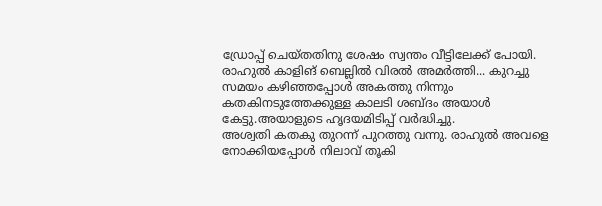ഡ്രോപ്പ് ചെയ്തതിനു ശേഷം സ്വന്തം വീട്ടിലേക്ക് പോയി.
രാഹുൽ കാളിങ് ബെല്ലിൽ വിരൽ അമർത്തി... കുറച്ചു സമയം കഴിഞ്ഞപ്പോൾ അകത്തു നിന്നും കതകിനടുത്തേക്കുള്ള കാലടി ശബ്ദം അയാൾ കേട്ടു.അയാളുടെ ഹൃദയമിടിപ്പ്‌ വർദ്ധിച്ചു.
അശ്വതി കതകു തുറന്ന് പുറത്തു വന്നു. രാഹുൽ അവളെ നോക്കിയപ്പോൾ നിലാവ് തൂകി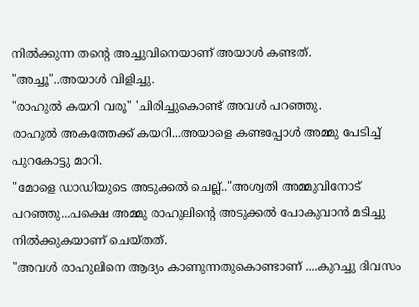നിൽക്കുന്ന തന്റെ അച്ചുവിനെയാണ് അയാൾ കണ്ടത്.
"അച്ചൂ"..അയാൾ വിളിച്ചു.
"രാഹുൽ കയറി വരൂ" 'ചിരിച്ചുകൊണ്ട് അവൾ പറഞ്ഞു.
രാഹുൽ അകത്തേക്ക് കയറി...അയാളെ കണ്ടപ്പോൾ അമ്മു പേടിച്ച് പുറകോട്ടു മാറി.
"മോളെ ഡാഡിയുടെ അടുക്കൽ ചെല്ല്.."അശ്വതി അമ്മുവിനോട് പറഞ്ഞു...പക്ഷെ അമ്മു രാഹുലിന്റെ അടുക്കൽ പോകുവാൻ മടിച്ചു നിൽക്കുകയാണ് ചെയ്തത്.
"അവൾ രാഹുലിനെ ആദ്യം കാണുന്നതുകൊണ്ടാണ് ....കുറച്ചു ദിവസം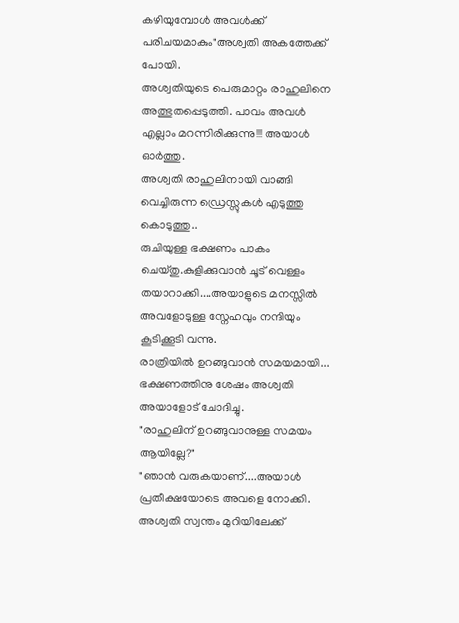കഴിയുമ്പോൾ അവൾക്ക് പരിചയമാകും"അശ്വതി അകത്തേക്ക് പോയി.
അശ്വതിയുടെ പെരുമാറ്റം രാഹുലിനെ അത്ഭുതപ്പെടുത്തി. പാവം അവൾ എല്ലാം മറന്നിരിക്കുന്നു!!! അയാൾ ഓർത്തു.
അശ്വതി രാഹുലിനായി വാങ്ങി വെച്ചിരുന്ന ഡ്രെസ്സുകൾ എടുത്തു കൊടുത്തു..
രുചിയുള്ള ഭക്ഷണം പാകം ചെയ്തു.കുളിക്കുവാൻ ചൂട് വെള്ളം തയാറാക്കി....അയാളുടെ മനസ്സിൽ അവളോടുള്ള സ്നേഹവും നന്ദിയും കൂടിക്കൂടി വന്നു.
രാത്രിയിൽ ഉറങ്ങുവാൻ സമയമായി... ഭക്ഷണത്തിനു ശേഷം അശ്വതി അയാളോട് ചോദിച്ചു.
"രാഹുലിന് ഉറങ്ങുവാനുള്ള സമയം ആയില്ലേ?"
"ഞാൻ വരുകയാണ്....അയാൾ പ്രതീക്ഷയോടെ അവളെ നോക്കി.
അശ്വതി സ്വന്തം മുറിയിലേക്ക്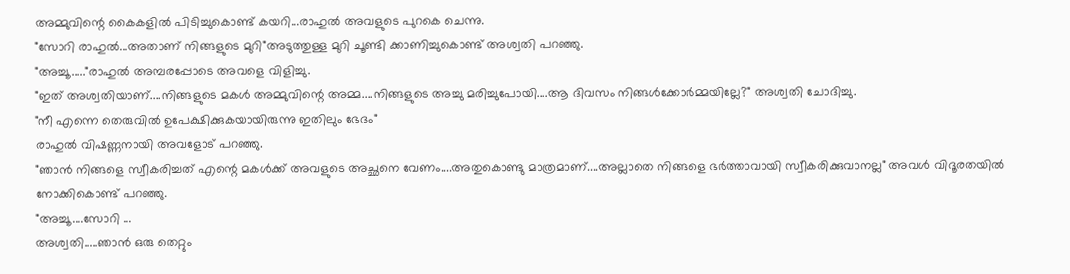അമ്മുവിന്റെ കൈകളിൽ പിടിച്ചുകൊണ്ട് കയറി...രാഹുൽ അവളുടെ പുറകെ ചെന്നു.
"സോറി രാഹുൽ...അതാണ് നിങ്ങളുടെ മുറി"അടുത്തുള്ള മുറി ചൂണ്ടി ക്കാണിച്ചുകൊണ്ട് അശ്വതി പറഞ്ഞു.
"അച്ചൂ....."രാഹുൽ അമ്പരപ്പോടെ അവളെ വിളിച്ചു.
"ഇത് അശ്വതിയാണ്....നിങ്ങളുടെ മകൾ അമ്മുവിന്റെ അമ്മ....നിങ്ങളുടെ അച്ചു മരിച്ചുപോയി....ആ ദിവസം നിങ്ങൾക്കോർമ്മയില്ലേ?" അശ്വതി ചോദിച്ചു.
"നീ എന്നെ തെരുവിൽ ഉപേക്ഷിക്കുകയായിരുന്നു ഇതിലും ഭേദം"
രാഹുൽ വിഷണ്ണനായി അവളോട് പറഞ്ഞു.
"ഞാൻ നിങ്ങളെ സ്വീകരിച്ചത് എന്റെ മകൾക്ക് അവളുടെ അച്ഛനെ വേണം....അതുകൊണ്ടു മാത്രമാണ്....അല്ലാതെ നിങ്ങളെ ഭർത്താവായി സ്വീകരിക്കുവാനല്ല" അവൾ വിദൂരതയിൽ നോക്കികൊണ്ട്‌ പറഞ്ഞു.
"അച്ചൂ....സോറി ...
അശ്വതി.....ഞാൻ ഒരു തെറ്റും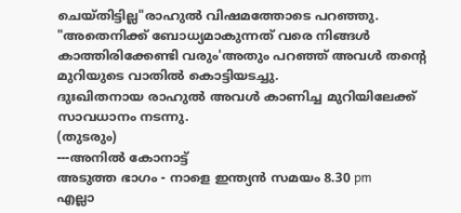ചെയ്തിട്ടില്ല"രാഹുൽ വിഷമത്തോടെ പറഞ്ഞു.
"അതെനിക്ക് ബോധ്യമാകുന്നത് വരെ നിങ്ങൾ കാത്തിരിക്കേണ്ടി വരും'അതും പറഞ്ഞ് അവൾ തന്റെ മുറിയുടെ വാതിൽ കൊട്ടിയടച്ചു.
ദുഃഖിതനായ രാഹുൽ അവൾ കാണിച്ച മുറിയിലേക്ക് സാവധാനം നടന്നു.
(തുടരും)
---അനിൽ കോനാട്ട്
അടുത്ത ഭാഗം - നാളെ ഇന്ത്യൻ സമയം 8.30 pm
എല്ലാ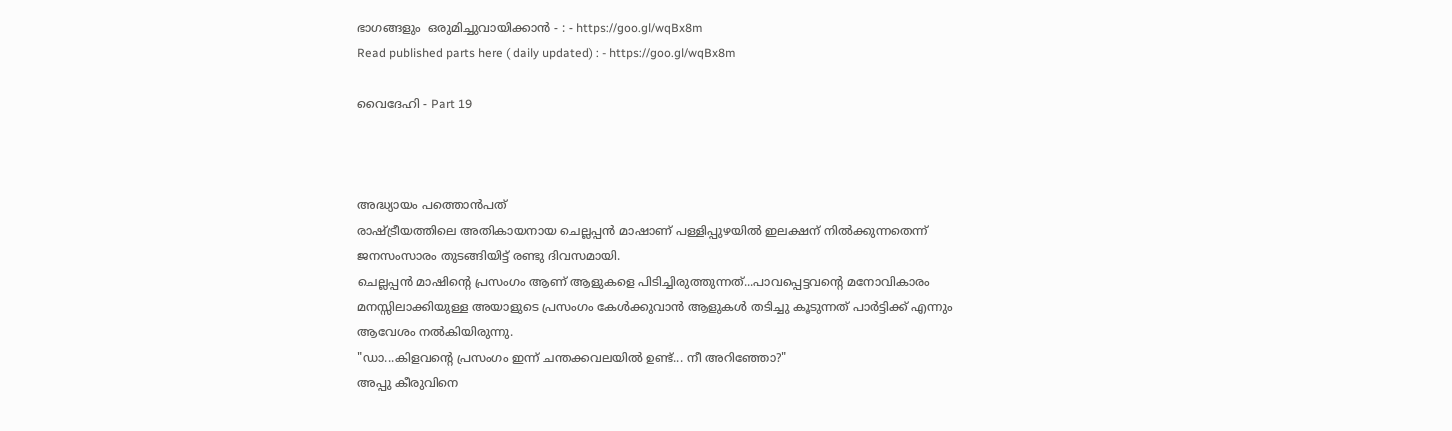ഭാഗങ്ങളും  ഒരുമിച്ചുവായിക്കാൻ - : - https://goo.gl/wqBx8m
Read published parts here ( daily updated) : - https://goo.gl/wqBx8m

വൈദേഹി - Part 19



അദ്ധ്യായം പത്തൊൻപത്
രാഷ്ട്രീയത്തിലെ അതികായനായ ചെല്ലപ്പൻ മാഷാണ് പള്ളിപ്പുഴയിൽ ഇലക്ഷന് നിൽക്കുന്നതെന്ന് ജനസംസാരം തുടങ്ങിയിട്ട് രണ്ടു ദിവസമായി.
ചെല്ലപ്പൻ മാഷിന്റെ പ്രസംഗം ആണ് ആളുകളെ പിടിച്ചിരുത്തുന്നത്...പാവപ്പെട്ടവന്റെ മനോവികാരം മനസ്സിലാക്കിയുള്ള അയാളുടെ പ്രസംഗം കേൾക്കുവാൻ ആളുകൾ തടിച്ചു കൂടുന്നത് പാർട്ടിക്ക് എന്നും ആവേശം നൽകിയിരുന്നു.
"ഡാ...കിളവന്റെ പ്രസംഗം ഇന്ന് ചന്തക്കവലയിൽ ഉണ്ട്... നീ അറിഞ്ഞോ?"
അപ്പു കീരുവിനെ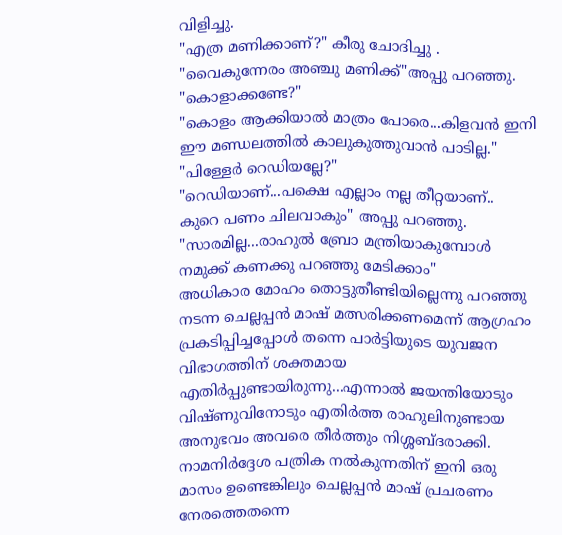വിളിച്ചു.
"എത്ര മണിക്കാണ്?" കീരു ചോദിച്ചു .
"വൈകുന്നേരം അഞ്ചു മണിക്ക്"അപ്പു പറഞ്ഞു.
"കൊളാക്കണ്ടേ?"
"കൊളം ആക്കിയാൽ മാത്രം പോരെ...കിളവൻ ഇനി ഈ മണ്ഡലത്തിൽ കാലുകുത്തുവാൻ പാടില്ല."
"പിള്ളേർ റെഡിയല്ലേ?"
"റെഡിയാണ്...പക്ഷെ എല്ലാം നല്ല തീറ്റയാണ്..
കുറെ പണം ചിലവാകും" അപ്പു പറഞ്ഞു.
"സാരമില്ല...രാഹുൽ ബ്രോ മന്ത്രിയാകുമ്പോൾ നമുക്ക് കണക്കു പറഞ്ഞു മേടിക്കാം"
അധികാര മോഹം തൊട്ടുതീണ്ടിയില്ലെന്നു പറഞ്ഞു നടന്ന ചെല്ലപ്പൻ മാഷ് മത്സരിക്കണമെന്ന് ആഗ്രഹം പ്രകടിപ്പിച്ചപ്പോൾ തന്നെ പാർട്ടിയുടെ യുവജന വിഭാഗത്തിന് ശക്തമായ എതിർപ്പുണ്ടായിരുന്നു...എന്നാൽ ജയന്തിയോടും വിഷ്ണുവിനോടും എതിർത്ത രാഹുലിനുണ്ടായ അനുഭവം അവരെ തീർത്തും നിശ്ശബ്ദരാക്കി.
നാമനിർദ്ദേശ പത്രിക നൽകുന്നതിന് ഇനി ഒരു മാസം ഉണ്ടെങ്കിലും ചെല്ലപ്പൻ മാഷ് പ്രചരണം നേരത്തെതന്നെ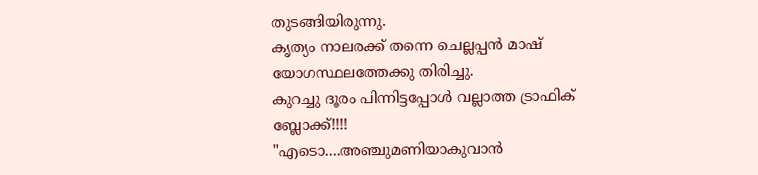തുടങ്ങിയിരുന്നു.
കൃത്യം നാലരക്ക് തന്നെ ചെല്ലപ്പൻ മാഷ് യോഗസ്ഥലത്തേക്കു തിരിച്ചു.
കുറച്ചു ദൂരം പിന്നിട്ടപ്പോൾ വല്ലാത്ത ട്രാഫിക് ബ്ലോക്ക്‌!!!!
"എടൊ....അഞ്ചുമണിയാകുവാൻ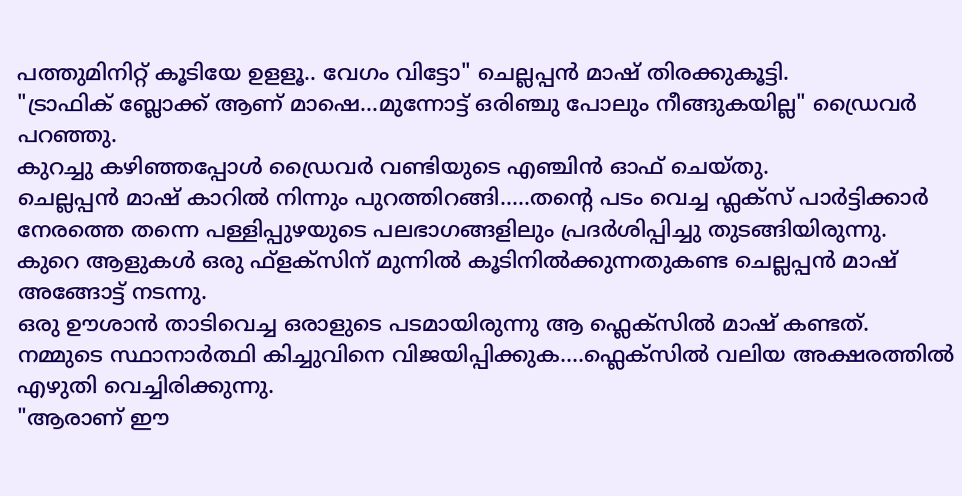പത്തുമിനിറ്റ് കൂടിയേ ഉളളൂ.. വേഗം വിട്ടോ" ചെല്ലപ്പൻ മാഷ് തിരക്കുകൂട്ടി.
"ട്രാഫിക് ബ്ലോക്ക്‌ ആണ് മാഷെ...മുന്നോട്ട് ഒരിഞ്ചു പോലും നീങ്ങുകയില്ല" ഡ്രൈവർ പറഞ്ഞു.
കുറച്ചു കഴിഞ്ഞപ്പോൾ ഡ്രൈവർ വണ്ടിയുടെ എഞ്ചിൻ ഓഫ് ചെയ്തു.
ചെല്ലപ്പൻ മാഷ് കാറിൽ നിന്നും പുറത്തിറങ്ങി.....തന്റെ പടം വെച്ച ഫ്ലക്സ് പാർട്ടിക്കാർ നേരത്തെ തന്നെ പള്ളിപ്പുഴയുടെ പലഭാഗങ്ങളിലും പ്രദർശിപ്പിച്ചു തുടങ്ങിയിരുന്നു.
കുറെ ആളുകൾ ഒരു ഫ്ളക്സിന് മുന്നിൽ കൂടിനിൽക്കുന്നതുകണ്ട ചെല്ലപ്പൻ മാഷ് അങ്ങോട്ട് നടന്നു.
ഒരു ഊശാൻ താടിവെച്ച ഒരാളുടെ പടമായിരുന്നു ആ ഫ്ലെക്സിൽ മാഷ് കണ്ടത്.
നമ്മുടെ സ്ഥാനാർത്ഥി കിച്ചുവിനെ വിജയിപ്പിക്കുക....ഫ്ലെക്സിൽ വലിയ അക്ഷരത്തിൽ എഴുതി വെച്ചിരിക്കുന്നു.
"ആരാണ് ഈ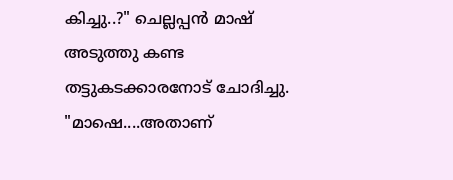കിച്ചു..?" ചെല്ലപ്പൻ മാഷ് അടുത്തു കണ്ട തട്ടുകടക്കാരനോട് ചോദിച്ചു.
"മാഷെ....അതാണ്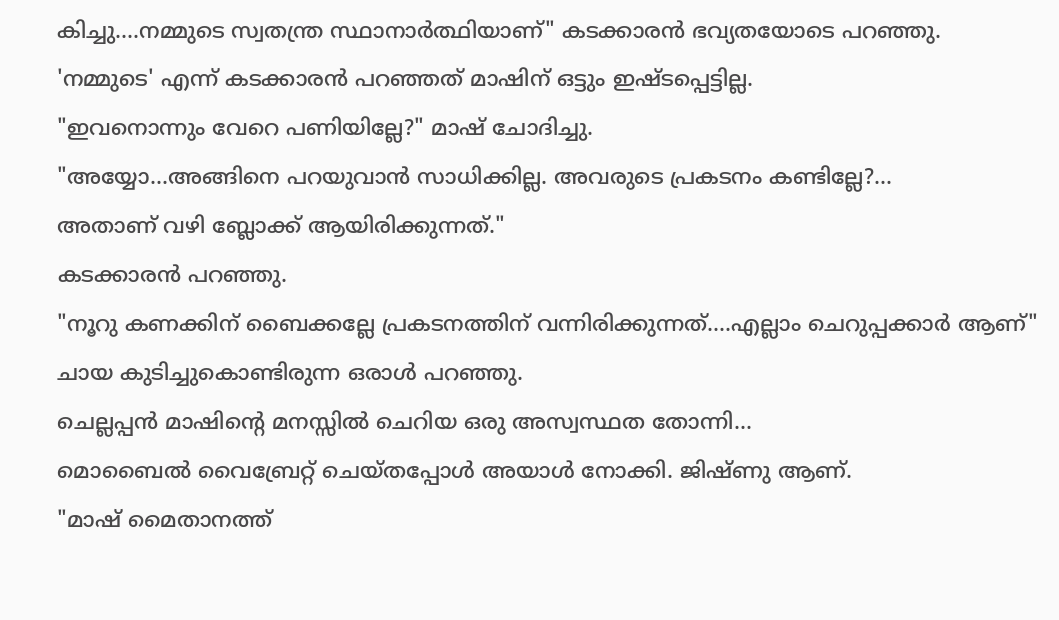കിച്ചു....നമ്മുടെ സ്വതന്ത്ര സ്ഥാനാർത്ഥിയാണ്" കടക്കാരൻ ഭവ്യതയോടെ പറഞ്ഞു.
'നമ്മുടെ' എന്ന് കടക്കാരൻ പറഞ്ഞത് മാഷിന് ഒട്ടും ഇഷ്ടപ്പെട്ടില്ല.
"ഇവനൊന്നും വേറെ പണിയില്ലേ?" മാഷ് ചോദിച്ചു.
"അയ്യോ...അങ്ങിനെ പറയുവാൻ സാധിക്കില്ല. അവരുടെ പ്രകടനം കണ്ടില്ലേ?...
അതാണ് വഴി ബ്ലോക്ക്‌ ആയിരിക്കുന്നത്."
കടക്കാരൻ പറഞ്ഞു.
"നൂറു കണക്കിന് ബൈക്കല്ലേ പ്രകടനത്തിന് വന്നിരിക്കുന്നത്....എല്ലാം ചെറുപ്പക്കാർ ആണ്"
ചായ കുടിച്ചുകൊണ്ടിരുന്ന ഒരാൾ പറഞ്ഞു.
ചെല്ലപ്പൻ മാഷിന്റെ മനസ്സിൽ ചെറിയ ഒരു അസ്വസ്ഥത തോന്നി...
മൊബൈൽ വൈബ്രേറ്റ് ചെയ്തപ്പോൾ അയാൾ നോക്കി. ജിഷ്ണു ആണ്.
"മാഷ് മൈതാനത്ത്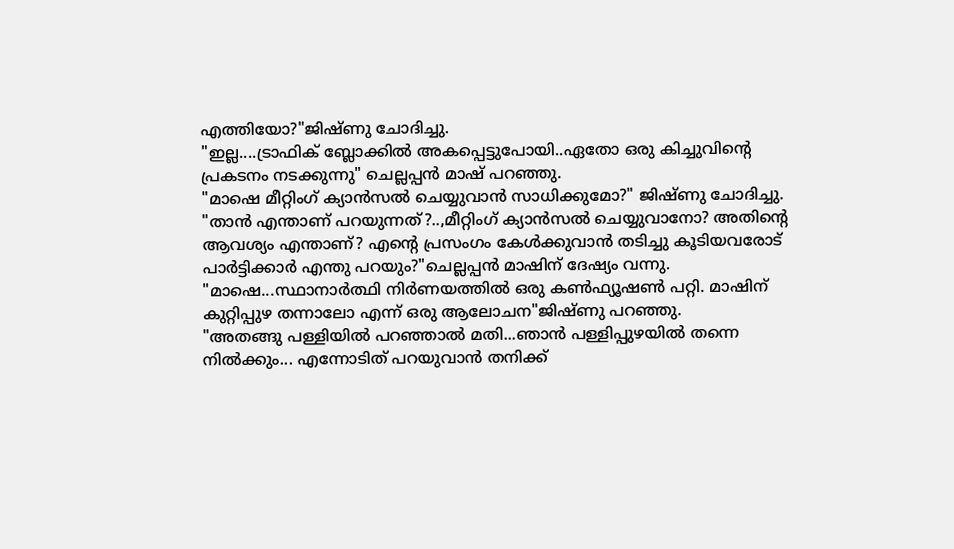എത്തിയോ?"ജിഷ്ണു ചോദിച്ചു.
"ഇല്ല....ട്രാഫിക് ബ്ലോക്കിൽ അകപ്പെട്ടുപോയി..ഏതോ ഒരു കിച്ചുവിന്റെ പ്രകടനം നടക്കുന്നു" ചെല്ലപ്പൻ മാഷ് പറഞ്ഞു.
"മാഷെ മീറ്റിംഗ് ക്യാൻസൽ ചെയ്യുവാൻ സാധിക്കുമോ?" ജിഷ്ണു ചോദിച്ചു.
"താൻ എന്താണ് പറയുന്നത്?..,മീറ്റിംഗ് ക്യാൻസൽ ചെയ്യുവാനോ? അതിന്റെ ആവശ്യം എന്താണ്? എന്റെ പ്രസംഗം കേൾക്കുവാൻ തടിച്ചു കൂടിയവരോട് പാർട്ടിക്കാർ എന്തു പറയും?"ചെല്ലപ്പൻ മാഷിന് ദേഷ്യം വന്നു.
"മാഷെ...സ്ഥാനാർത്ഥി നിർണയത്തിൽ ഒരു കൺഫ്യൂഷൺ പറ്റി. മാഷിന് കുറ്റിപ്പുഴ തന്നാലോ എന്ന് ഒരു ആലോചന"ജിഷ്ണു പറഞ്ഞു.
"അതങ്ങു പള്ളിയിൽ പറഞ്ഞാൽ മതി...ഞാൻ പള്ളിപ്പുഴയിൽ തന്നെ നിൽക്കും... എന്നോടിത് പറയുവാൻ തനിക്ക്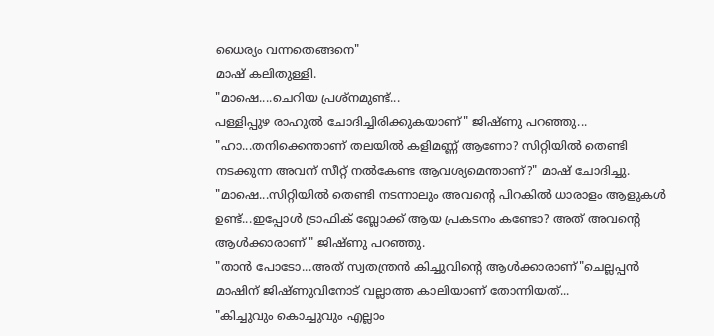ധൈര്യം വന്നതെങ്ങനെ"
മാഷ് കലിതുള്ളി.
"മാഷെ....ചെറിയ പ്രശ്നമുണ്ട്...
പള്ളിപ്പുഴ രാഹുൽ ചോദിച്ചിരിക്കുകയാണ്" ജിഷ്ണു പറഞ്ഞു...
"ഹാ...തനിക്കെന്താണ് തലയിൽ കളിമണ്ണ് ആണോ? സിറ്റിയിൽ തെണ്ടി നടക്കുന്ന അവന്‌ സീറ്റ് നൽകേണ്ട ആവശ്യമെന്താണ്?" മാഷ് ചോദിച്ചു.
"മാഷെ...സിറ്റിയിൽ തെണ്ടി നടന്നാലും അവന്റെ പിറകിൽ ധാരാളം ആളുകൾ ഉണ്ട്...ഇപ്പോൾ ട്രാഫിക് ബ്ലോക്ക്‌ ആയ പ്രകടനം കണ്ടോ? അത് അവന്റെ ആൾക്കാരാണ്" ജിഷ്ണു പറഞ്ഞു.
"താൻ പോടോ...അത് സ്വതന്ത്രൻ കിച്ചുവിന്റെ ആൾക്കാരാണ്"ചെല്ലപ്പൻ മാഷിന് ജിഷ്ണുവിനോട് വല്ലാത്ത കാലിയാണ് തോന്നിയത്...
"കിച്ചുവും കൊച്ചുവും എല്ലാം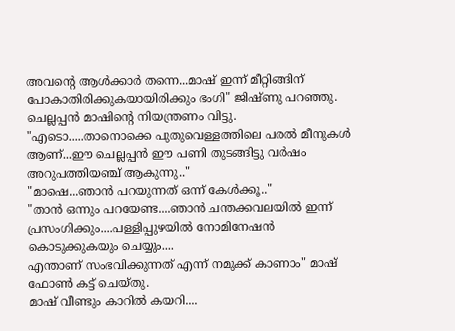അവന്റെ ആൾക്കാർ തന്നെ...മാഷ് ഇന്ന് മീറ്റിങ്ങിന് പോകാതിരിക്കുകയായിരിക്കും ഭംഗി" ജിഷ്ണു പറഞ്ഞു.
ചെല്ലപ്പൻ മാഷിന്റെ നിയന്ത്രണം വിട്ടു.
"എടൊ.....താനൊക്കെ പുതുവെള്ളത്തിലെ പരൽ മീനുകൾ ആണ്...ഈ ചെല്ലപ്പൻ ഈ പണി തുടങ്ങിട്ടു വർഷം അറുപത്തിയഞ്ച് ആകുന്നു.."
"മാഷെ...ഞാൻ പറയുന്നത് ഒന്ന്‌ കേൾക്കൂ.."
"താൻ ഒന്നും പറയേണ്ട....ഞാൻ ചന്തക്കവലയിൽ ഇന്ന് പ്രസംഗിക്കും....പള്ളിപ്പുഴയിൽ നോമിനേഷൻ കൊടുക്കുകയും ചെയ്യും....
എന്താണ് സംഭവിക്കുന്നത് എന്ന് നമുക്ക് കാണാം" മാഷ് ഫോൺ കട്ട് ചെയ്തു.
മാഷ് വീണ്ടും കാറിൽ കയറി....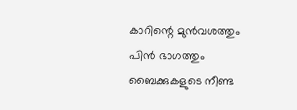കാറിന്റെ മുൻവശത്തും പിൻ ഭാഗത്തും ബൈക്കുകളുടെ നീണ്ട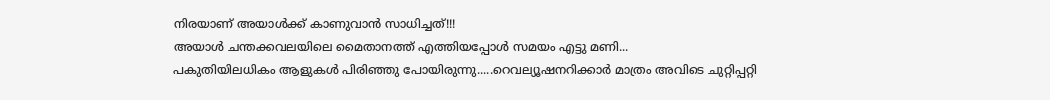നിരയാണ് അയാൾക്ക്‌ കാണുവാൻ സാധിച്ചത്!!!
അയാൾ ചന്തക്കവലയിലെ മൈതാനത്ത് എത്തിയപ്പോൾ സമയം എട്ടു മണി...
പകുതിയിലധികം ആളുകൾ പിരിഞ്ഞു പോയിരുന്നു.....റെവല്യൂഷനറിക്കാർ മാത്രം അവിടെ ചുറ്റിപ്പറ്റി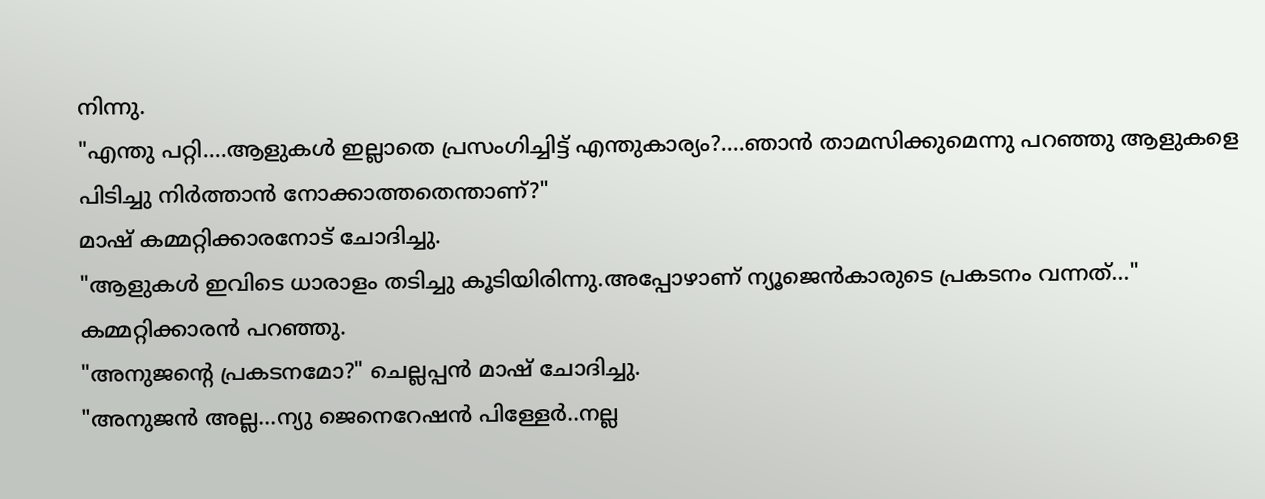നിന്നു.
"എന്തു പറ്റി....ആളുകൾ ഇല്ലാതെ പ്രസംഗിച്ചിട്ട് എന്തുകാര്യം?....ഞാൻ താമസിക്കുമെന്നു പറഞ്ഞു ആളുകളെ പിടിച്ചു നിർത്താൻ നോക്കാത്തതെന്താണ്?"
മാഷ് കമ്മറ്റിക്കാരനോട് ചോദിച്ചു.
"ആളുകൾ ഇവിടെ ധാരാളം തടിച്ചു കൂടിയിരിന്നു.അപ്പോഴാണ് ന്യൂജെൻകാരുടെ പ്രകടനം വന്നത്..." കമ്മറ്റിക്കാരൻ പറഞ്ഞു.
"അനുജന്റെ പ്രകടനമോ?" ചെല്ലപ്പൻ മാഷ് ചോദിച്ചു.
"അനുജൻ അല്ല...ന്യു ജെനെറേഷൻ പിള്ളേർ..നല്ല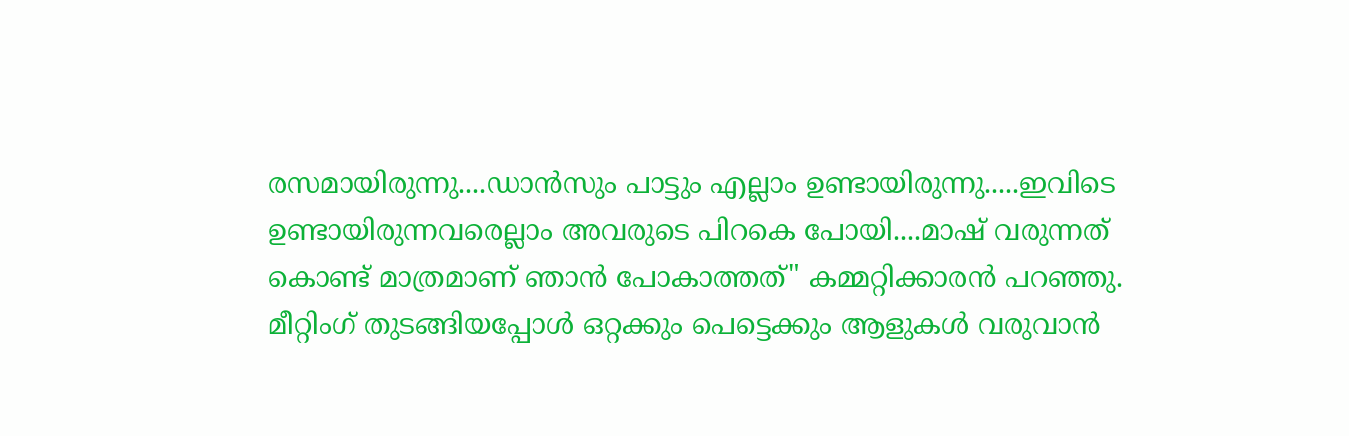രസമായിരുന്നു....ഡാൻസും പാട്ടും എല്ലാം ഉണ്ടായിരുന്നു.....ഇവിടെ ഉണ്ടായിരുന്നവരെല്ലാം അവരുടെ പിറകെ പോയി....മാഷ് വരുന്നത് കൊണ്ട് മാത്രമാണ് ഞാൻ പോകാത്തത്" കമ്മറ്റിക്കാരൻ പറഞ്ഞു.
മീറ്റിംഗ് തുടങ്ങിയപ്പോൾ ഒറ്റക്കും പെട്ടെക്കും ആളുകൾ വരുവാൻ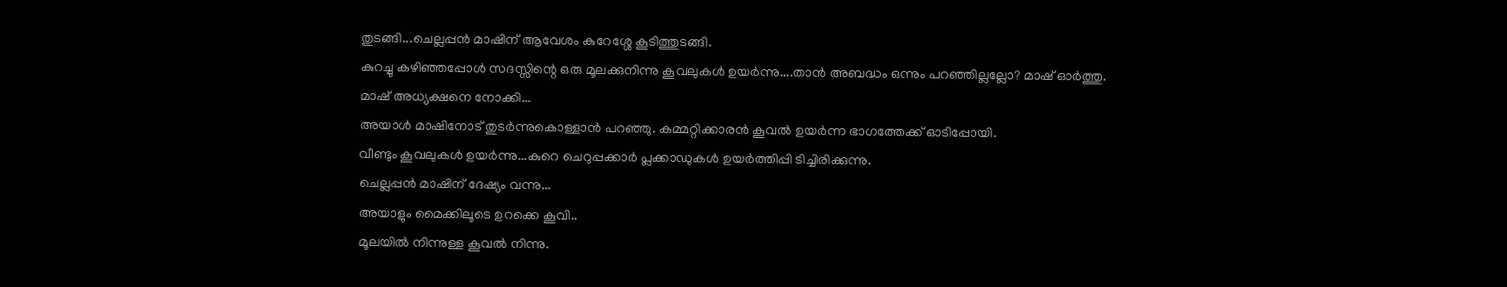തുടങ്ങി...ചെല്ലപ്പൻ മാഷിന് ആവേശം കുറേശ്ശേ കൂടിത്തുടങ്ങി.
കുറച്ചു കഴിഞ്ഞപ്പോൾ സദസ്സിന്റെ ഒരു മൂലക്കുനിന്നു കൂവലുകൾ ഉയർന്നു....താൻ അബദ്ധം ഒന്നും പറഞ്ഞില്ലല്ലോ? മാഷ് ഓർത്തു.
മാഷ് അധ്യക്ഷനെ നോക്കി...
അയാൾ മാഷിനോട് തുടർന്നുകൊള്ളാൻ പറഞ്ഞു. കമ്മറ്റിക്കാരൻ കൂവൽ ഉയർന്ന ഭാഗത്തേക്ക്‌ ഓടിപ്പോയി.
വീണ്ടും കൂവലുകൾ ഉയർന്നു...കുറെ ചെറുപ്പക്കാർ പ്ലക്കാഡുകൾ ഉയർത്തിപ്പി ടിച്ചിരിക്കുന്നു.
ചെല്ലപ്പൻ മാഷിന് ദേഷ്യം വന്നു...
അയാളും മൈക്കിലൂടെ ഉറക്കെ കൂവി..
മൂലയിൽ നിന്നുള്ള കൂവൽ നിന്നു.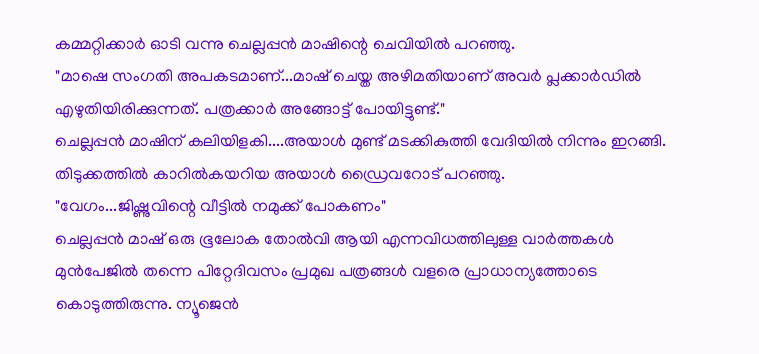കമ്മറ്റിക്കാർ ഓടി വന്നു ചെല്ലപ്പൻ മാഷിന്റെ ചെവിയിൽ പറഞ്ഞു.
"മാഷെ സംഗതി അപകടമാണ്...മാഷ് ചെയ്ത അഴിമതിയാണ് അവർ പ്ലക്കാർഡിൽ എഴുതിയിരിക്കുന്നത്. പത്രക്കാർ അങ്ങോട്ട് പോയിട്ടുണ്ട്."
ചെല്ലപ്പൻ മാഷിന് കലിയിളകി....അയാൾ മുണ്ട് മടക്കികുത്തി വേദിയിൽ നിന്നും ഇറങ്ങി.
തിടുക്കത്തിൽ കാറിൽകയറിയ അയാൾ ഡ്രൈവറോട് പറഞ്ഞു.
"വേഗം...ജിഷ്ണുവിന്റെ വീട്ടിൽ നമുക്ക് പോകണം"
ചെല്ലപ്പൻ മാഷ് ഒരു ഭൂലോക തോൽവി ആയി എന്നവിധത്തിലുള്ള വാർത്തകൾ മുൻപേജിൽ തന്നെ പിറ്റേദിവസം പ്രമുഖ പത്രങ്ങൾ വളരെ പ്രാധാന്യത്തോടെ കൊടുത്തിരുന്നു. ന്യൂജെൻ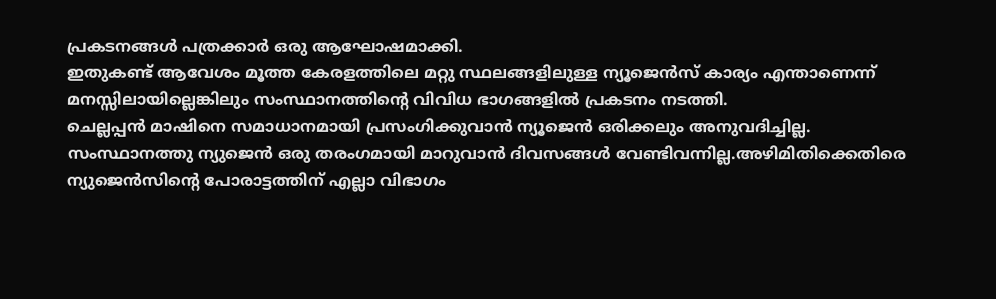പ്രകടനങ്ങൾ പത്രക്കാർ ഒരു ആഘോഷമാക്കി.
ഇതുകണ്ട് ആവേശം മൂത്ത കേരളത്തിലെ മറ്റു സ്ഥലങ്ങളിലുള്ള ന്യൂജെൻസ് കാര്യം എന്താണെന്ന് മനസ്സിലായില്ലെങ്കിലും സംസ്ഥാനത്തിന്റെ വിവിധ ഭാഗങ്ങളിൽ പ്രകടനം നടത്തി.
ചെല്ലപ്പൻ മാഷിനെ സമാധാനമായി പ്രസംഗിക്കുവാൻ ന്യൂജെൻ ഒരിക്കലും അനുവദിച്ചില്ല.
സംസ്ഥാനത്തു ന്യുജെൻ ഒരു തരംഗമായി മാറുവാൻ ദിവസങ്ങൾ വേണ്ടിവന്നില്ല.അഴിമിതിക്കെതിരെ ന്യുജെൻസിന്റെ പോരാട്ടത്തിന് എല്ലാ വിഭാഗം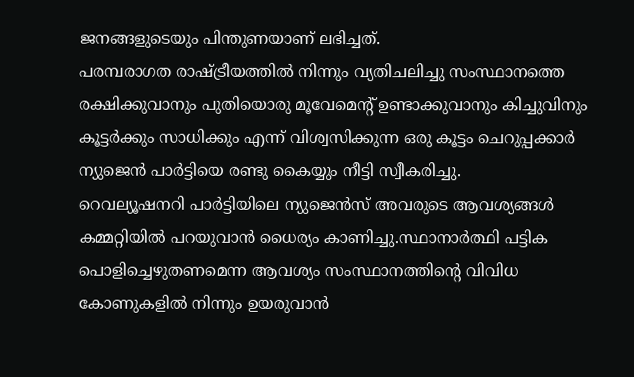ജനങ്ങളുടെയും പിന്തുണയാണ് ലഭിച്ചത്.
പരമ്പരാഗത രാഷ്ട്രീയത്തിൽ നിന്നും വ്യതിചലിച്ചു സംസ്ഥാനത്തെ രക്ഷിക്കുവാനും പുതിയൊരു മൂവേമെന്റ് ഉണ്ടാക്കുവാനും കിച്ചുവിനും കൂട്ടർക്കും സാധിക്കും എന്ന് വിശ്വസിക്കുന്ന ഒരു കൂട്ടം ചെറുപ്പക്കാർ ന്യുജെൻ പാർട്ടിയെ രണ്ടു കൈയ്യും നീട്ടി സ്വീകരിച്ചു.
റെവല്യൂഷനറി പാർട്ടിയിലെ ന്യുജെൻസ് അവരുടെ ആവശ്യങ്ങൾ കമ്മറ്റിയിൽ പറയുവാൻ ധൈര്യം കാണിച്ചു.സ്ഥാനാർത്ഥി പട്ടിക പൊളിച്ചെഴുതണമെന്ന ആവശ്യം സംസ്ഥാനത്തിന്റെ വിവിധ കോണുകളിൽ നിന്നും ഉയരുവാൻ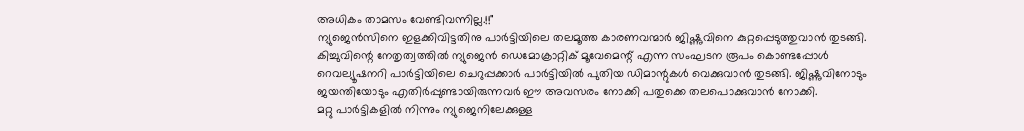അധികം താമസം വേണ്ടിവന്നില്ല.!!"
ന്യുജെൻസിനെ ഇളക്കിവിട്ടതിനു പാർട്ടിയിലെ തലമൂത്ത കാരണവന്മാർ ജിഷ്ണുവിനെ കുറ്റപ്പെടുത്തുവാൻ തുടങ്ങി.
കിച്ചുവിന്റെ നേതൃത്വത്തിൽ ന്യുജെൻ ഡെമോക്രാറ്റിക്‌ മൂവേമെന്റ് എന്ന സംഘടന രൂപം കൊണ്ടപ്പോൾ റെവല്യൂഷനറി പാർട്ടിയിലെ ചെറുപ്പക്കാർ പാർട്ടിയിൽ പുതിയ ഡിമാന്റുകൾ വെക്കുവാൻ തുടങ്ങി. ജിഷ്ണുവിനോടും ജയന്തിയോടും എതിർപ്പുണ്ടായിരുന്നവർ ഈ അവസരം നോക്കി പതുക്കെ തലപൊക്കുവാൻ നോക്കി.
മറ്റു പാർട്ടികളിൽ നിന്നും ന്യുജെനിലേക്കുള്ള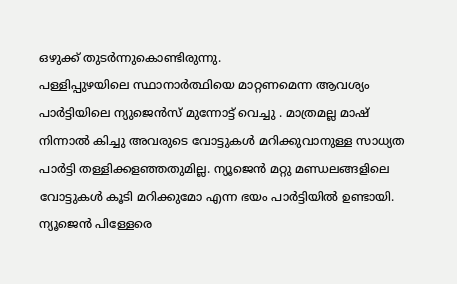ഒഴുക്ക് തുടർന്നുകൊണ്ടിരുന്നു.
പള്ളിപ്പുഴയിലെ സ്ഥാനാർത്ഥിയെ മാറ്റണമെന്ന ആവശ്യം പാർട്ടിയിലെ ന്യുജെൻസ് മുന്നോട്ട് വെച്ചു . മാത്രമല്ല മാഷ് നിന്നാൽ കിച്ചു അവരുടെ വോട്ടുകൾ മറിക്കുവാനുള്ള സാധ്യത പാർട്ടി തള്ളിക്കളഞ്ഞതുമില്ല. ന്യൂജെൻ മറ്റു മണ്ഡലങ്ങളിലെ വോട്ടുകൾ കൂടി മറിക്കുമോ എന്ന ഭയം പാർട്ടിയിൽ ഉണ്ടായി.
ന്യൂജെൻ പിള്ളേരെ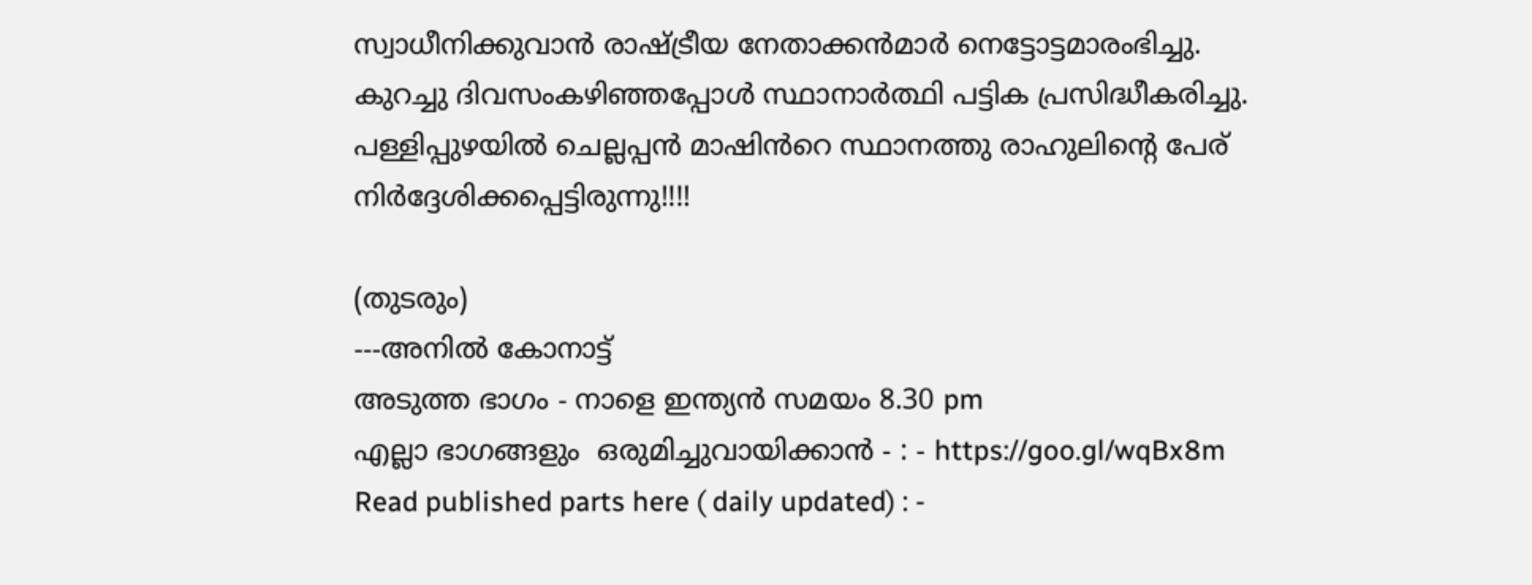സ്വാധീനിക്കുവാൻ രാഷ്ട്രീയ നേതാക്കൻമാർ നെട്ടോട്ടമാരംഭിച്ചു.
കുറച്ചു ദിവസംകഴിഞ്ഞപ്പോൾ സ്ഥാനാർത്ഥി പട്ടിക പ്രസിദ്ധീകരിച്ചു.
പള്ളിപ്പുഴയിൽ ചെല്ലപ്പൻ മാഷിൻറെ സ്ഥാനത്തു രാഹുലിന്റെ പേര് നിർദ്ദേശിക്കപ്പെട്ടിരുന്നു!!!!

(തുടരും)
---അനിൽ കോനാട്ട്
അടുത്ത ഭാഗം - നാളെ ഇന്ത്യൻ സമയം 8.30 pm
എല്ലാ ഭാഗങ്ങളും  ഒരുമിച്ചുവായിക്കാൻ - : - https://goo.gl/wqBx8m
Read published parts here ( daily updated) : -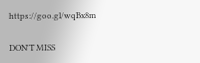https://goo.gl/wqBx8m

DON'T MISS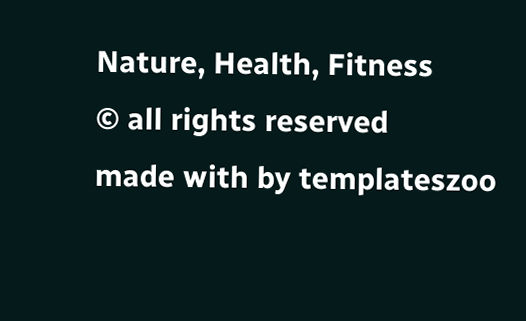Nature, Health, Fitness
© all rights reserved
made with by templateszoo